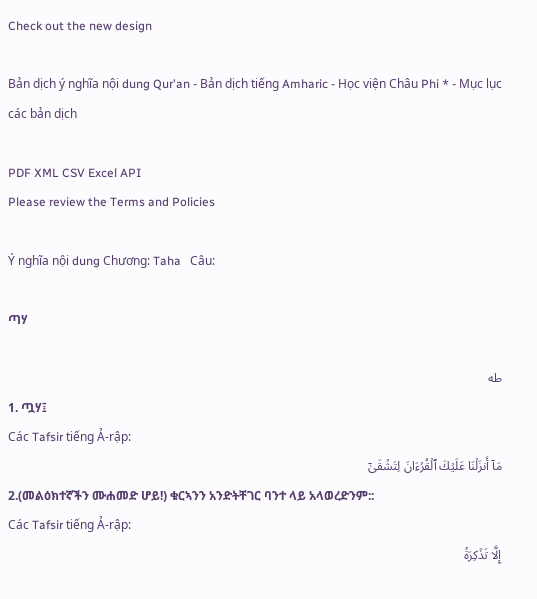Check out the new design

Bản dịch ý nghĩa nội dung Qur'an - Bản dịch tiếng Amharic - Học viện Châu Phi * - Mục lục các bản dịch

PDF XML CSV Excel API
Please review the Terms and Policies

Ý nghĩa nội dung Chương: Taha   Câu:

ጣሃ

طه
1. ጧሃ፤
Các Tafsir tiếng Ả-rập:
مَآ أَنزَلۡنَا عَلَيۡكَ ٱلۡقُرۡءَانَ لِتَشۡقَىٰٓ
2.(መልዕክተኛችን ሙሐመድ ሆይ!) ቁርኣንን አንድትቸገር ባንተ ላይ አላወረድንም::
Các Tafsir tiếng Ả-rập:
إِلَّا تَذۡكِرَةٗ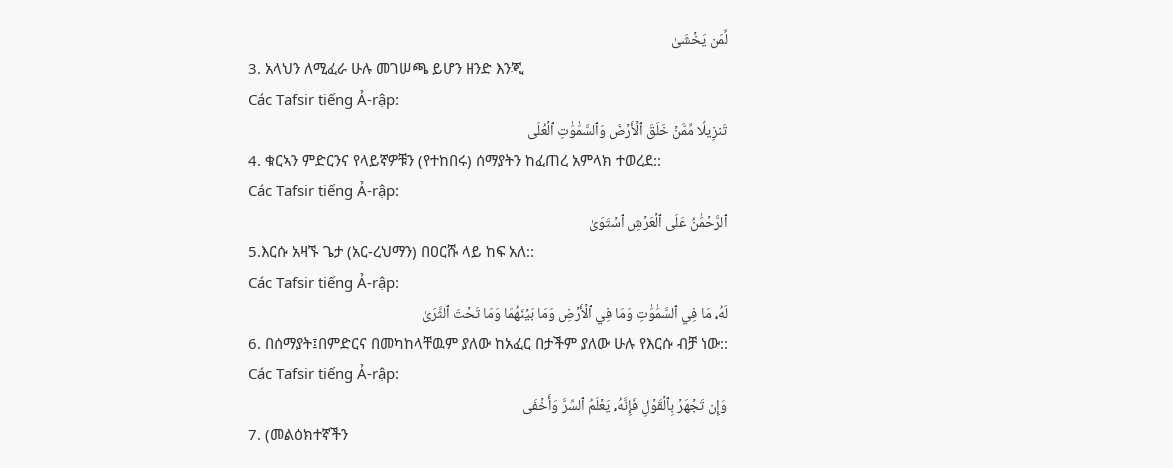لِّمَن يَخۡشَىٰ
3. አላህን ለሚፈራ ሁሉ መገሠጫ ይሆን ዘንድ እንጂ
Các Tafsir tiếng Ả-rập:
تَنزِيلٗا مِّمَّنۡ خَلَقَ ٱلۡأَرۡضَ وَٱلسَّمَٰوَٰتِ ٱلۡعُلَى
4. ቁርኣን ምድርንና የላይኛዎቹን (የተከበሩ) ሰማያትን ከፈጠረ አምላክ ተወረደ::
Các Tafsir tiếng Ả-rập:
ٱلرَّحۡمَٰنُ عَلَى ٱلۡعَرۡشِ ٱسۡتَوَىٰ
5.እርሱ አዛኙ ጌታ (አር-ረህማን) በዐርሹ ላይ ከፍ አለ::
Các Tafsir tiếng Ả-rập:
لَهُۥ مَا فِي ٱلسَّمَٰوَٰتِ وَمَا فِي ٱلۡأَرۡضِ وَمَا بَيۡنَهُمَا وَمَا تَحۡتَ ٱلثَّرَىٰ
6. በሰማያት፤በምድርና በመካከላቸዉም ያለው ከአፈር በታችም ያለው ሁሉ የእርሱ ብቻ ነው::
Các Tafsir tiếng Ả-rập:
وَإِن تَجۡهَرۡ بِٱلۡقَوۡلِ فَإِنَّهُۥ يَعۡلَمُ ٱلسِّرَّ وَأَخۡفَى
7. (መልዕክተኛችን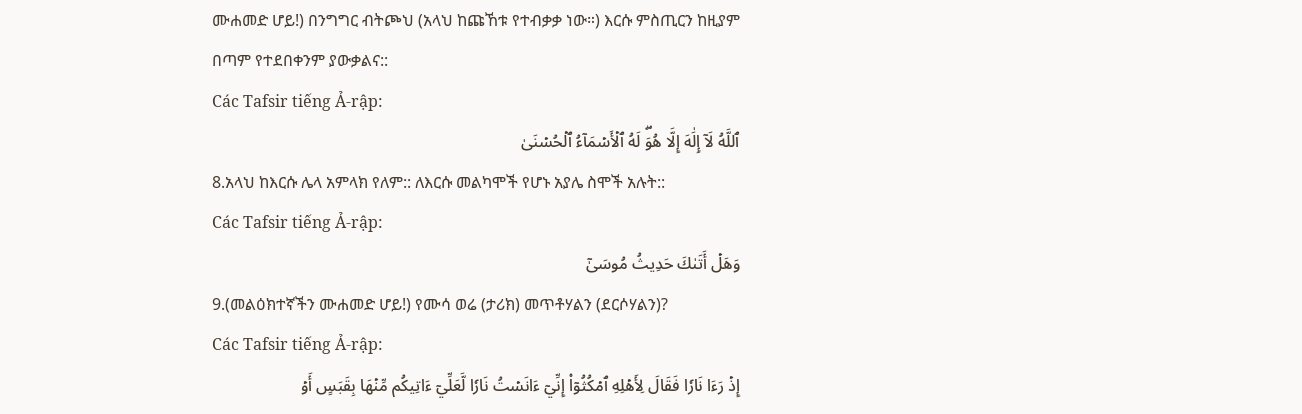ሙሐመድ ሆይ!) በንግግር ብትጮህ (አላህ ከጩኸቱ የተብቃቃ ነው።) እርሱ ምስጢርን ከዚያም በጣም የተደበቀንም ያውቃልና::
Các Tafsir tiếng Ả-rập:
ٱللَّهُ لَآ إِلَٰهَ إِلَّا هُوَۖ لَهُ ٱلۡأَسۡمَآءُ ٱلۡحُسۡنَىٰ
8.አላህ ከእርሱ ሌላ አምላክ የለም:: ለእርሱ መልካሞች የሆኑ አያሌ ስሞች አሉት::
Các Tafsir tiếng Ả-rập:
وَهَلۡ أَتَىٰكَ حَدِيثُ مُوسَىٰٓ
9.(መልዕክተኛችን ሙሐመድ ሆይ!) የሙሳ ወሬ (ታሪክ) መጥቶሃልን (ደርሶሃልን)?
Các Tafsir tiếng Ả-rập:
إِذۡ رَءَا نَارٗا فَقَالَ لِأَهۡلِهِ ٱمۡكُثُوٓاْ إِنِّيٓ ءَانَسۡتُ نَارٗا لَّعَلِّيٓ ءَاتِيكُم مِّنۡهَا بِقَبَسٍ أَوۡ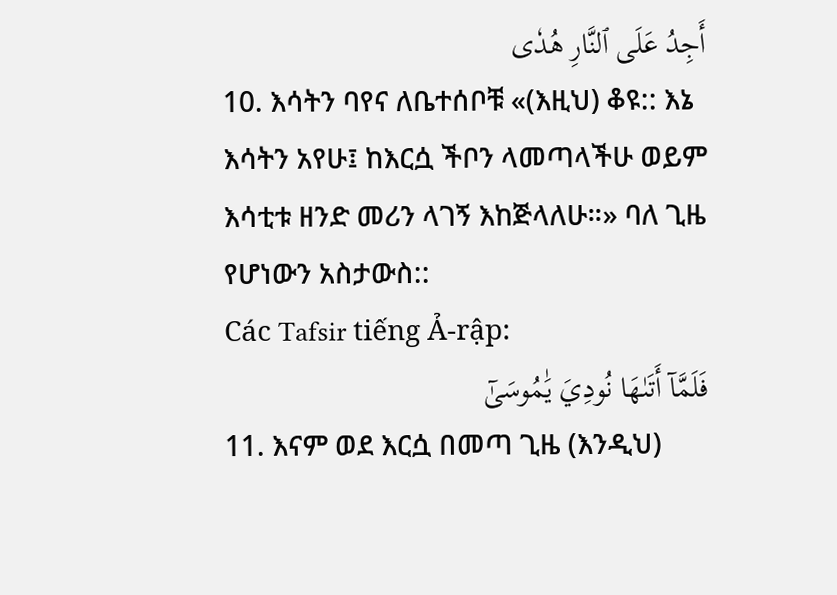أَجِدُ عَلَى ٱلنَّارِ هُدٗى
10. እሳትን ባየና ለቤተሰቦቹ «(እዚህ) ቆዩ:: እኔ እሳትን አየሁ፤ ከእርሷ ችቦን ላመጣላችሁ ወይም እሳቲቱ ዘንድ መሪን ላገኝ እከጅላለሁ።» ባለ ጊዜ የሆነውን አስታውስ::
Các Tafsir tiếng Ả-rập:
فَلَمَّآ أَتَىٰهَا نُودِيَ يَٰمُوسَىٰٓ
11. እናም ወደ እርሷ በመጣ ጊዜ (እንዲህ)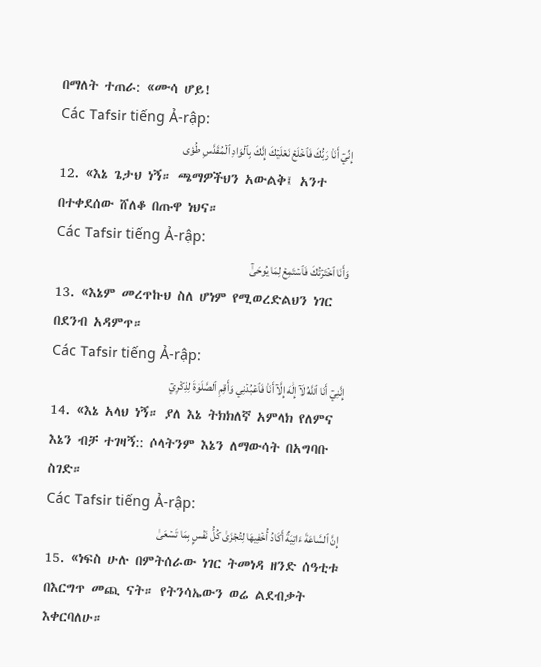በማለት ተጠራ: «ሙሳ ሆይ!
Các Tafsir tiếng Ả-rập:
إِنِّيٓ أَنَا۠ رَبُّكَ فَٱخۡلَعۡ نَعۡلَيۡكَ إِنَّكَ بِٱلۡوَادِ ٱلۡمُقَدَّسِ طُوٗى
12. «እኔ ጌታህ ነኝ። ጫማዎችህን አውልቅ፤ አንተ በተቀደሰው ሸለቆ በጡዋ ነህና።
Các Tafsir tiếng Ả-rập:
وَأَنَا ٱخۡتَرۡتُكَ فَٱسۡتَمِعۡ لِمَا يُوحَىٰٓ
13. «እኔም መረጥኩህ ስለ ሆነም የሚወረድልህን ነገር በደንብ አዳምጥ።
Các Tafsir tiếng Ả-rập:
إِنَّنِيٓ أَنَا ٱللَّهُ لَآ إِلَٰهَ إِلَّآ أَنَا۠ فَٱعۡبُدۡنِي وَأَقِمِ ٱلصَّلَوٰةَ لِذِكۡرِيٓ
14. «እኔ አላህ ነኝ። ያለ እኔ ትክክለኛ አምላክ የለምና እኔን ብቻ ተገዛኝ:: ሶላትንም እኔን ለማውሳት በአግባቡ ስገድ።
Các Tafsir tiếng Ả-rập:
إِنَّ ٱلسَّاعَةَ ءَاتِيَةٌ أَكَادُ أُخۡفِيهَا لِتُجۡزَىٰ كُلُّ نَفۡسِۭ بِمَا تَسۡعَىٰ
15. «ነፍስ ሁሉ በምትሰራው ነገር ትመነዳ ዘንድ ሰዓቲቱ በእርግጥ መጪ ናት። የትንሳኤውን ወሬ ልደብቃት እቀርባለሁ።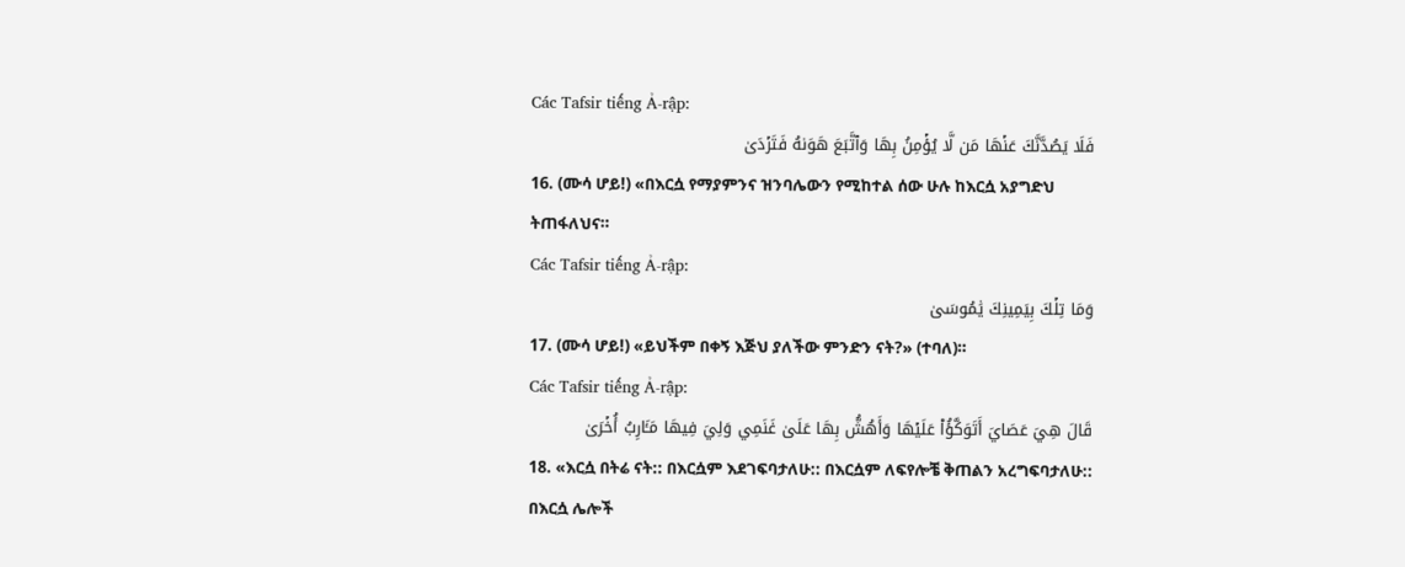Các Tafsir tiếng Ả-rập:
فَلَا يَصُدَّنَّكَ عَنۡهَا مَن لَّا يُؤۡمِنُ بِهَا وَٱتَّبَعَ هَوَىٰهُ فَتَرۡدَىٰ
16. (ሙሳ ሆይ!) «በእርሷ የማያምንና ዝንባሌውን የሚከተል ሰው ሁሉ ከእርሷ አያግድህ ትጠፋለህና።
Các Tafsir tiếng Ả-rập:
وَمَا تِلۡكَ بِيَمِينِكَ يَٰمُوسَىٰ
17. (ሙሳ ሆይ!) «ይህችም በቀኝ እጅህ ያለችው ምንድን ናት?» (ተባለ)።
Các Tafsir tiếng Ả-rập:
قَالَ هِيَ عَصَايَ أَتَوَكَّؤُاْ عَلَيۡهَا وَأَهُشُّ بِهَا عَلَىٰ غَنَمِي وَلِيَ فِيهَا مَـَٔارِبُ أُخۡرَىٰ
18. «እርሷ በትሬ ናት:: በእርሷም እደገፍባታለሁ:: በእርሷም ለፍየሎቼ ቅጠልን አረግፍባታለሁ:: በእርሷ ሌሎች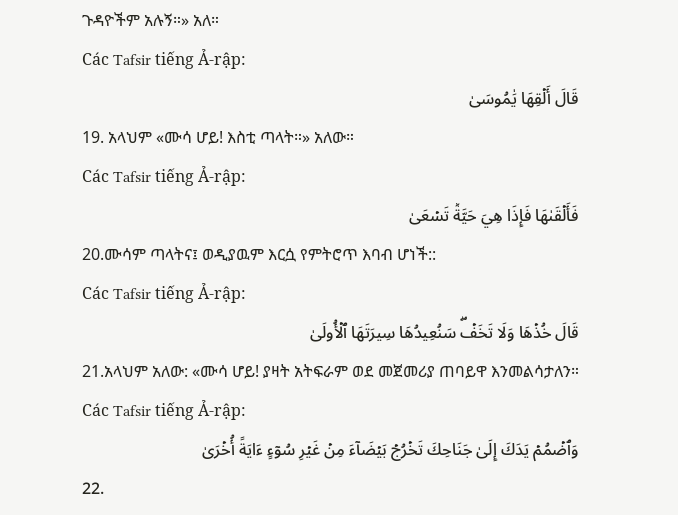ጉዳዮችም አሉኝ።» አለ።
Các Tafsir tiếng Ả-rập:
قَالَ أَلۡقِهَا يَٰمُوسَىٰ
19. አላህም «ሙሳ ሆይ! እስቲ ጣላት።» አለው።
Các Tafsir tiếng Ả-rập:
فَأَلۡقَىٰهَا فَإِذَا هِيَ حَيَّةٞ تَسۡعَىٰ
20.ሙሳም ጣላትና፤ ወዲያዉም እርሷ የምትሮጥ እባብ ሆነች::
Các Tafsir tiếng Ả-rập:
قَالَ خُذۡهَا وَلَا تَخَفۡۖ سَنُعِيدُهَا سِيرَتَهَا ٱلۡأُولَىٰ
21.አላህም አለው: «ሙሳ ሆይ! ያዛት አትፍራም ወደ መጀመሪያ ጠባይዋ እንመልሳታለን።
Các Tafsir tiếng Ả-rập:
وَٱضۡمُمۡ يَدَكَ إِلَىٰ جَنَاحِكَ تَخۡرُجۡ بَيۡضَآءَ مِنۡ غَيۡرِ سُوٓءٍ ءَايَةً أُخۡرَىٰ
22.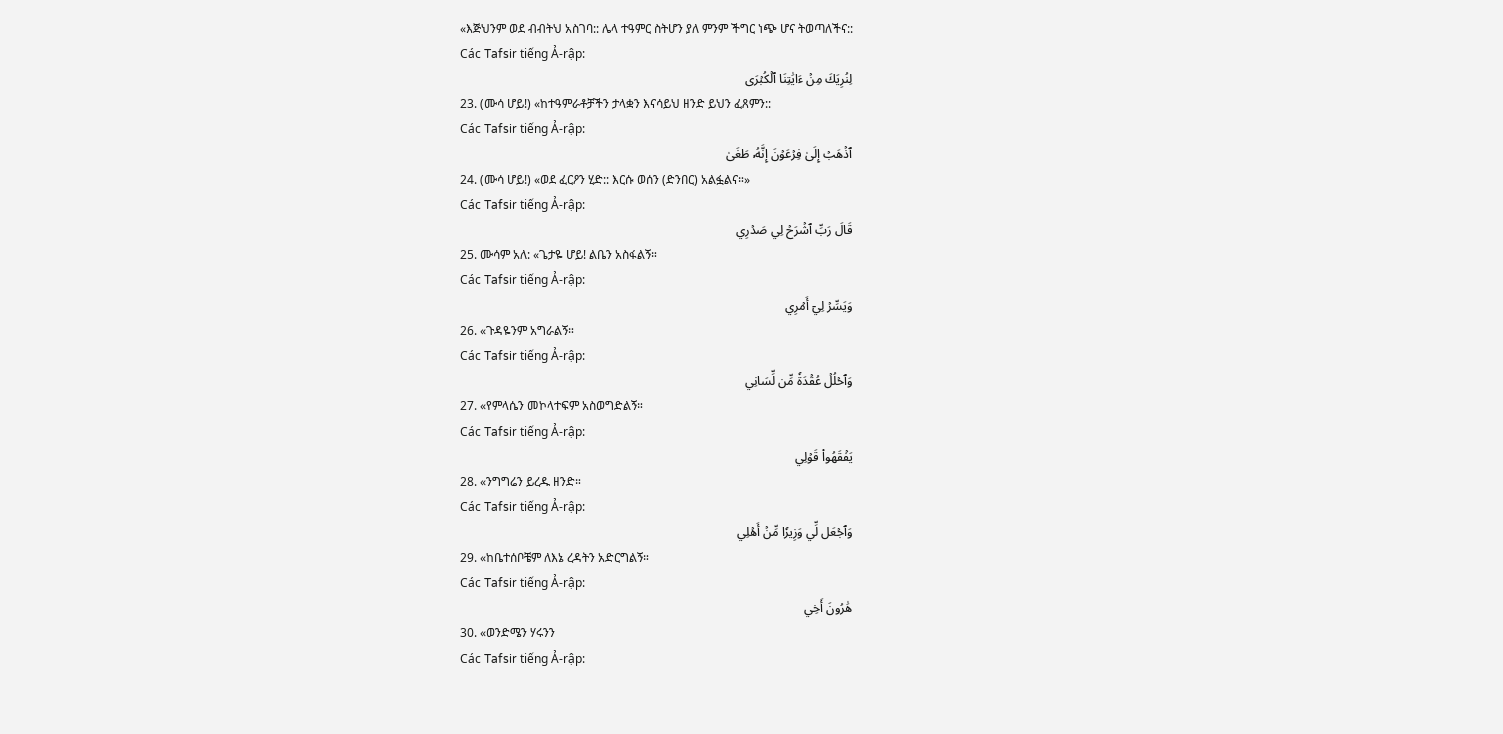«እጅህንም ወደ ብብትህ አስገባ:: ሌላ ተዓምር ስትሆን ያለ ምንም ችግር ነጭ ሆና ትወጣለችና::
Các Tafsir tiếng Ả-rập:
لِنُرِيَكَ مِنۡ ءَايَٰتِنَا ٱلۡكُبۡرَى
23. (ሙሳ ሆይ!) «ከተዓምራቶቻችን ታላቋን እናሳይህ ዘንድ ይህን ፈጸምን::
Các Tafsir tiếng Ả-rập:
ٱذۡهَبۡ إِلَىٰ فِرۡعَوۡنَ إِنَّهُۥ طَغَىٰ
24. (ሙሳ ሆይ!) «ወደ ፈርዖን ሂድ:: እርሱ ወሰን (ድንበር) አልፏልና።»
Các Tafsir tiếng Ả-rập:
قَالَ رَبِّ ٱشۡرَحۡ لِي صَدۡرِي
25. ሙሳም አለ: «ጌታዬ ሆይ! ልቤን አስፋልኝ።
Các Tafsir tiếng Ả-rập:
وَيَسِّرۡ لِيٓ أَمۡرِي
26. «ጉዳዬንም አግራልኝ።
Các Tafsir tiếng Ả-rập:
وَٱحۡلُلۡ عُقۡدَةٗ مِّن لِّسَانِي
27. «የምላሴን መኮላተፍም አስወግድልኝ።
Các Tafsir tiếng Ả-rập:
يَفۡقَهُواْ قَوۡلِي
28. «ንግግሬን ይረዱ ዘንድ።
Các Tafsir tiếng Ả-rập:
وَٱجۡعَل لِّي وَزِيرٗا مِّنۡ أَهۡلِي
29. «ከቤተሰቦቼም ለእኔ ረዳትን አድርግልኝ።
Các Tafsir tiếng Ả-rập:
هَٰرُونَ أَخِي
30. «ወንድሜን ሃሩንን
Các Tafsir tiếng Ả-rập: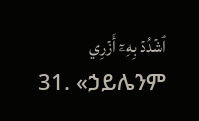ٱشۡدُدۡ بِهِۦٓ أَزۡرِي
31. «ኃይሌንም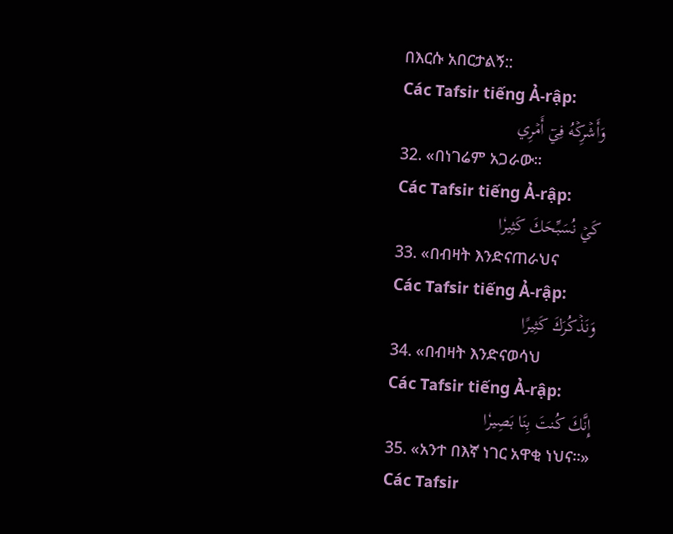በእርሱ አበርታልኝ::
Các Tafsir tiếng Ả-rập:
وَأَشۡرِكۡهُ فِيٓ أَمۡرِي
32. «በነገሬም አጋራው።
Các Tafsir tiếng Ả-rập:
كَيۡ نُسَبِّحَكَ كَثِيرٗا
33. «በብዛት እንድናጠራህና
Các Tafsir tiếng Ả-rập:
وَنَذۡكُرَكَ كَثِيرًا
34. «በብዛት እንድናወሳህ
Các Tafsir tiếng Ả-rập:
إِنَّكَ كُنتَ بِنَا بَصِيرٗا
35. «አንተ በእኛ ነገር አዋቂ ነህና።»
Các Tafsir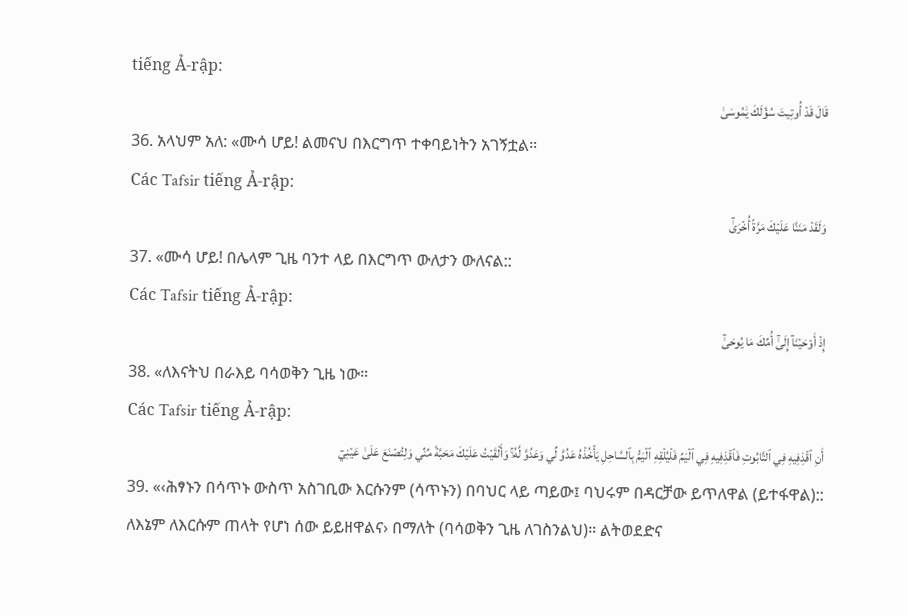tiếng Ả-rập:
قَالَ قَدۡ أُوتِيتَ سُؤۡلَكَ يَٰمُوسَىٰ
36. አላህም አለ: «ሙሳ ሆይ! ልመናህ በእርግጥ ተቀባይነትን አገኝቷል።
Các Tafsir tiếng Ả-rập:
وَلَقَدۡ مَنَنَّا عَلَيۡكَ مَرَّةً أُخۡرَىٰٓ
37. «ሙሳ ሆይ! በሌላም ጊዜ ባንተ ላይ በእርግጥ ውለታን ውለናል::
Các Tafsir tiếng Ả-rập:
إِذۡ أَوۡحَيۡنَآ إِلَىٰٓ أُمِّكَ مَا يُوحَىٰٓ
38. «ለእናትህ በራእይ ባሳወቅን ጊዜ ነው።
Các Tafsir tiếng Ả-rập:
أَنِ ٱقۡذِفِيهِ فِي ٱلتَّابُوتِ فَٱقۡذِفِيهِ فِي ٱلۡيَمِّ فَلۡيُلۡقِهِ ٱلۡيَمُّ بِٱلسَّاحِلِ يَأۡخُذۡهُ عَدُوّٞ لِّي وَعَدُوّٞ لَّهُۥۚ وَأَلۡقَيۡتُ عَلَيۡكَ مَحَبَّةٗ مِّنِّي وَلِتُصۡنَعَ عَلَىٰ عَيۡنِيٓ
39. «‹ሕፃኑን በሳጥኑ ውስጥ አስገቢው እርሱንም (ሳጥኑን) በባህር ላይ ጣይው፤ ባህሩም በዳርቻው ይጥለዋል (ይተፋዋል):: ለእኔም ለእርሱም ጠላት የሆነ ሰው ይይዘዋልና› በማለት (ባሳወቅን ጊዜ ለገስንልህ)። ልትወደድና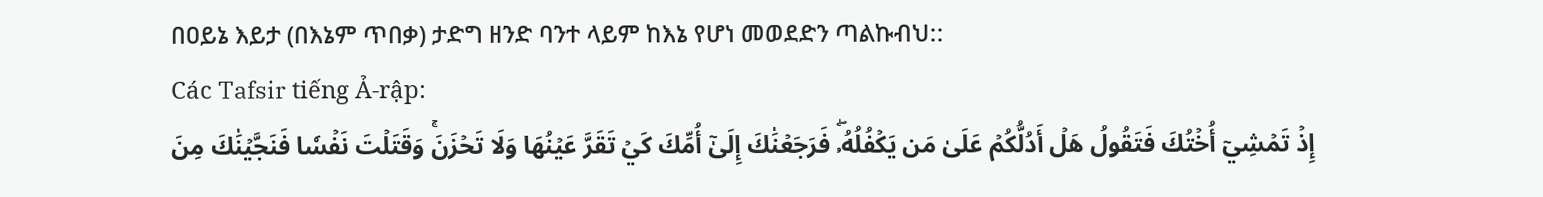በዐይኔ እይታ (በእኔም ጥበቃ) ታድግ ዘንድ ባንተ ላይም ከእኔ የሆነ መወደድን ጣልኩብህ::
Các Tafsir tiếng Ả-rập:
إِذۡ تَمۡشِيٓ أُخۡتُكَ فَتَقُولُ هَلۡ أَدُلُّكُمۡ عَلَىٰ مَن يَكۡفُلُهُۥۖ فَرَجَعۡنَٰكَ إِلَىٰٓ أُمِّكَ كَيۡ تَقَرَّ عَيۡنُهَا وَلَا تَحۡزَنَۚ وَقَتَلۡتَ نَفۡسٗا فَنَجَّيۡنَٰكَ مِنَ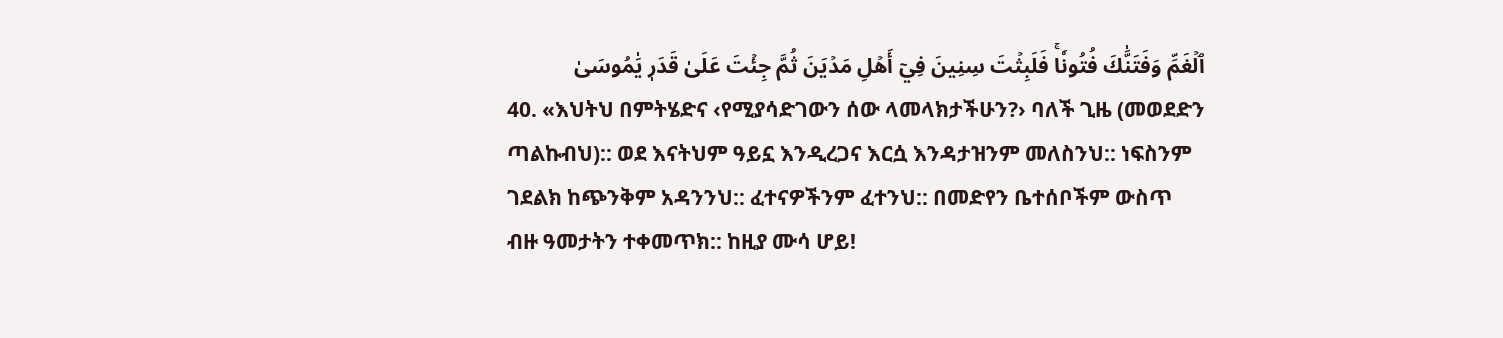ٱلۡغَمِّ وَفَتَنَّٰكَ فُتُونٗاۚ فَلَبِثۡتَ سِنِينَ فِيٓ أَهۡلِ مَدۡيَنَ ثُمَّ جِئۡتَ عَلَىٰ قَدَرٖ يَٰمُوسَىٰ
40. «እህትህ በምትሄድና ‹የሚያሳድገውን ሰው ላመላክታችሁን?› ባለች ጊዜ (መወደድን ጣልኩብህ):: ወደ እናትህም ዓይኗ እንዲረጋና እርሷ እንዳታዝንም መለስንህ:: ነፍስንም ገደልክ ከጭንቅም አዳንንህ:: ፈተናዎችንም ፈተንህ:: በመድየን ቤተሰቦችም ውስጥ ብዙ ዓመታትን ተቀመጥክ:: ከዚያ ሙሳ ሆይ!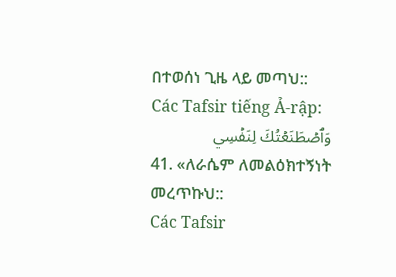በተወሰነ ጊዜ ላይ መጣህ::
Các Tafsir tiếng Ả-rập:
وَٱصۡطَنَعۡتُكَ لِنَفۡسِي
41. «ለራሴም ለመልዕክተኝነት መረጥኩህ::
Các Tafsir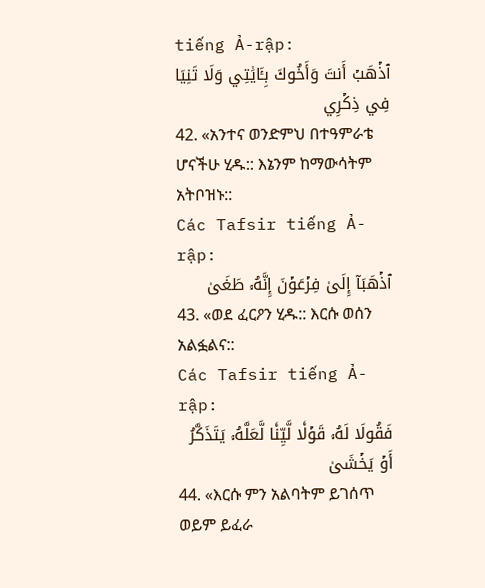tiếng Ả-rập:
ٱذۡهَبۡ أَنتَ وَأَخُوكَ بِـَٔايَٰتِي وَلَا تَنِيَا فِي ذِكۡرِي
42. «አንተና ወንድምህ በተዓምራቴ ሆናችሁ ሂዱ:: እኔንም ከማውሳትም አትቦዝኑ::
Các Tafsir tiếng Ả-rập:
ٱذۡهَبَآ إِلَىٰ فِرۡعَوۡنَ إِنَّهُۥ طَغَىٰ
43. «ወደ ፈርዖን ሂዱ:: እርሱ ወሰን አልፏልና::
Các Tafsir tiếng Ả-rập:
فَقُولَا لَهُۥ قَوۡلٗا لَّيِّنٗا لَّعَلَّهُۥ يَتَذَكَّرُ أَوۡ يَخۡشَىٰ
44. «እርሱ ምን አልባትም ይገሰጥ ወይም ይፈራ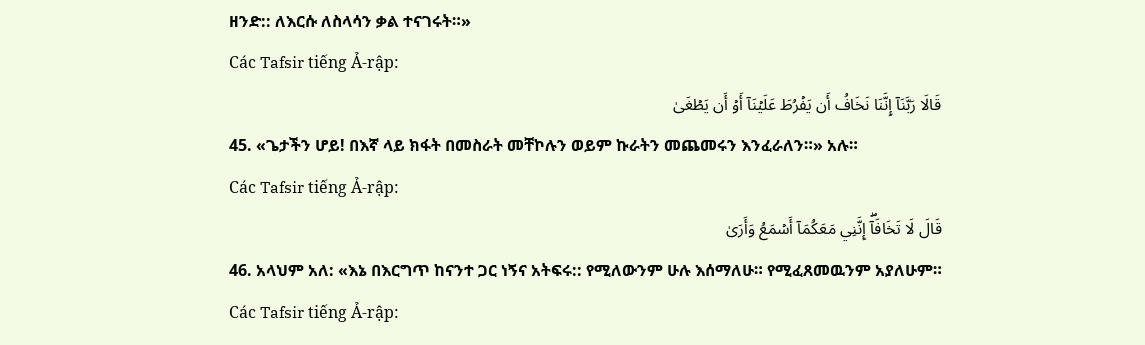ዘንድ:: ለእርሱ ለስላሳን ቃል ተናገሩት።»
Các Tafsir tiếng Ả-rập:
قَالَا رَبَّنَآ إِنَّنَا نَخَافُ أَن يَفۡرُطَ عَلَيۡنَآ أَوۡ أَن يَطۡغَىٰ
45. «ጌታችን ሆይ! በእኛ ላይ ክፋት በመስራት መቸኮሉን ወይም ኩራትን መጨመሩን እንፈራለን።» አሉ።
Các Tafsir tiếng Ả-rập:
قَالَ لَا تَخَافَآۖ إِنَّنِي مَعَكُمَآ أَسۡمَعُ وَأَرَىٰ
46. አላህም አለ: «እኔ በእርግጥ ከናንተ ጋር ነኝና አትፍሩ:: የሚለውንም ሁሉ እሰማለሁ። የሚፈጸመዉንም አያለሁም።
Các Tafsir tiếng Ả-rập: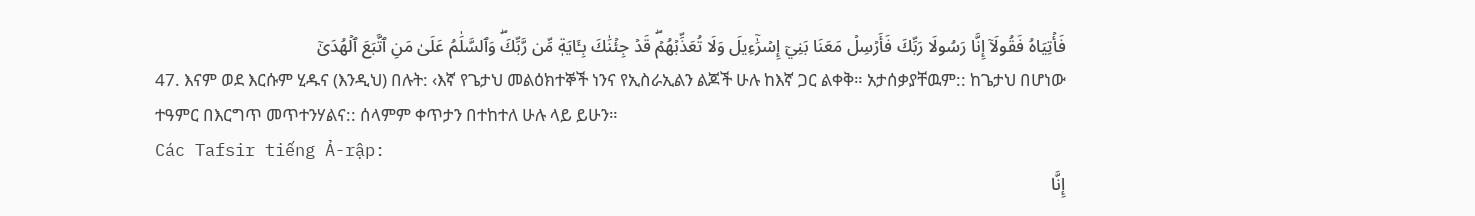فَأۡتِيَاهُ فَقُولَآ إِنَّا رَسُولَا رَبِّكَ فَأَرۡسِلۡ مَعَنَا بَنِيٓ إِسۡرَٰٓءِيلَ وَلَا تُعَذِّبۡهُمۡۖ قَدۡ جِئۡنَٰكَ بِـَٔايَةٖ مِّن رَّبِّكَۖ وَٱلسَّلَٰمُ عَلَىٰ مَنِ ٱتَّبَعَ ٱلۡهُدَىٰٓ
47. እናም ወደ እርሱም ሂዱና (እንዲህ) በሉት: ‹እኛ የጌታህ መልዕክተኞች ነንና የኢስራኢልን ልጆች ሁሉ ከእኛ ጋር ልቀቅ። አታሰቃያቸዉም:: ከጌታህ በሆነው ተዓምር በእርግጥ መጥተንሃልና:: ሰላምም ቀጥታን በተከተለ ሁሉ ላይ ይሁን።
Các Tafsir tiếng Ả-rập:
إِنَّا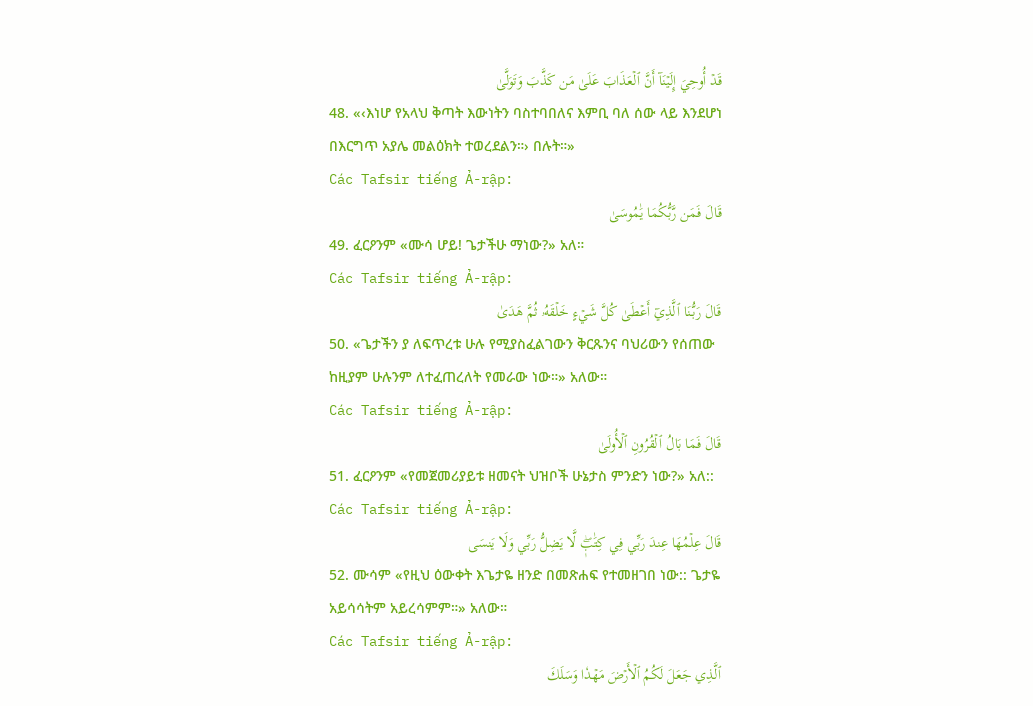قَدۡ أُوحِيَ إِلَيۡنَآ أَنَّ ٱلۡعَذَابَ عَلَىٰ مَن كَذَّبَ وَتَوَلَّىٰ
48. «‹እነሆ የአላህ ቅጣት እውነትን ባስተባበለና እምቢ ባለ ሰው ላይ እንደሆነ በእርግጥ አያሌ መልዕክት ተወረደልን።› በሉት።»
Các Tafsir tiếng Ả-rập:
قَالَ فَمَن رَّبُّكُمَا يَٰمُوسَىٰ
49. ፈርዖንም «ሙሳ ሆይ! ጌታችሁ ማነው?» አለ።
Các Tafsir tiếng Ả-rập:
قَالَ رَبُّنَا ٱلَّذِيٓ أَعۡطَىٰ كُلَّ شَيۡءٍ خَلۡقَهُۥ ثُمَّ هَدَىٰ
50. «ጌታችን ያ ለፍጥረቱ ሁሉ የሚያስፈልገውን ቅርጹንና ባህሪውን የሰጠው ከዚያም ሁሉንም ለተፈጠረለት የመራው ነው።» አለው።
Các Tafsir tiếng Ả-rập:
قَالَ فَمَا بَالُ ٱلۡقُرُونِ ٱلۡأُولَىٰ
51. ፈርዖንም «የመጀመሪያይቱ ዘመናት ህዝቦች ሁኔታስ ምንድን ነው?» አለ::
Các Tafsir tiếng Ả-rập:
قَالَ عِلۡمُهَا عِندَ رَبِّي فِي كِتَٰبٖۖ لَّا يَضِلُّ رَبِّي وَلَا يَنسَى
52. ሙሳም «የዚህ ዕውቀት እጌታዬ ዘንድ በመጽሐፍ የተመዘገበ ነው:: ጌታዬ አይሳሳትም አይረሳምም።» አለው።
Các Tafsir tiếng Ả-rập:
ٱلَّذِي جَعَلَ لَكُمُ ٱلۡأَرۡضَ مَهۡدٗا وَسَلَكَ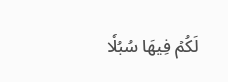لَكُمۡ فِيهَا سُبُلٗا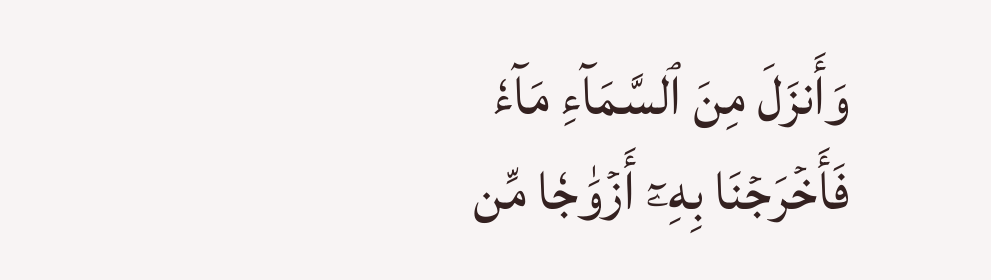وَأَنزَلَ مِنَ ٱلسَّمَآءِ مَآءٗ فَأَخۡرَجۡنَا بِهِۦٓ أَزۡوَٰجٗا مِّن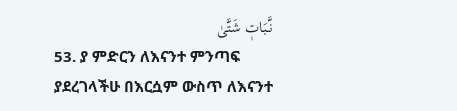نَّبَاتٖ شَتَّىٰ
53. ያ ምድርን ለእናንተ ምንጣፍ ያደረገላችሁ በእርሷም ውስጥ ለእናንተ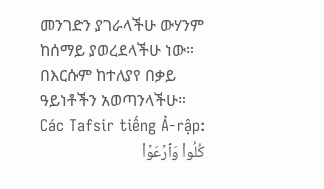መንገድን ያገራላችሁ ውሃንም ከሰማይ ያወረደላችሁ ነው። በእርሱም ከተለያየ በቃይ ዓይነቶችን አወጣንላችሁ።
Các Tafsir tiếng Ả-rập:
كُلُواْ وَٱرۡعَوۡاْ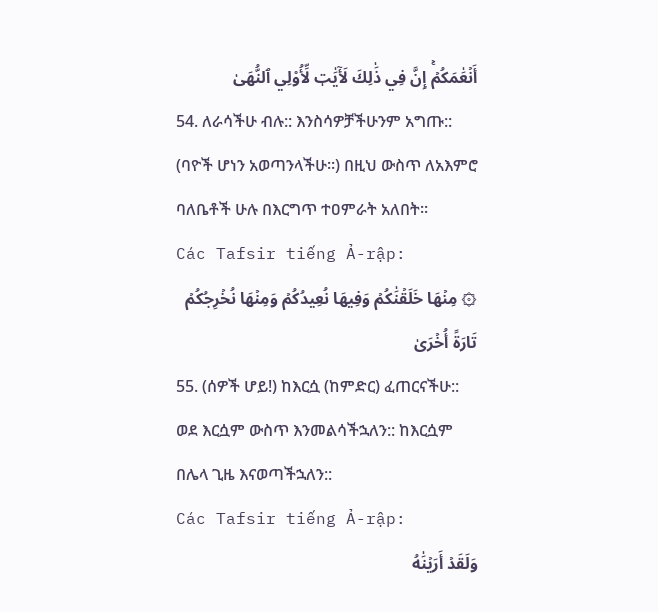أَنۡعَٰمَكُمۡۚ إِنَّ فِي ذَٰلِكَ لَأٓيَٰتٖ لِّأُوْلِي ٱلنُّهَىٰ
54. ለራሳችሁ ብሉ:: እንስሳዎቻችሁንም አግጡ:: (ባዮች ሆነን አወጣንላችሁ።) በዚህ ውስጥ ለአእምሮ ባለቤቶች ሁሉ በእርግጥ ተዐምራት አለበት።
Các Tafsir tiếng Ả-rập:
۞ مِنۡهَا خَلَقۡنَٰكُمۡ وَفِيهَا نُعِيدُكُمۡ وَمِنۡهَا نُخۡرِجُكُمۡ تَارَةً أُخۡرَىٰ
55. (ሰዎች ሆይ!) ከእርሷ (ከምድር) ፈጠርናችሁ:: ወደ እርሷም ውስጥ እንመልሳችኋለን:: ከእርሷም በሌላ ጊዜ እናወጣችኋለን::
Các Tafsir tiếng Ả-rập:
وَلَقَدۡ أَرَيۡنَٰهُ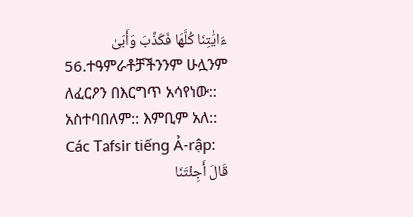ءَايَٰتِنَا كُلَّهَا فَكَذَّبَ وَأَبَىٰ
56.ተዓምራቶቻችንንም ሁሏንም ለፈርዖን በእርግጥ አሳየነው:: አስተባበለም:: እምቢም አለ::
Các Tafsir tiếng Ả-rập:
قَالَ أَجِئۡتَنَا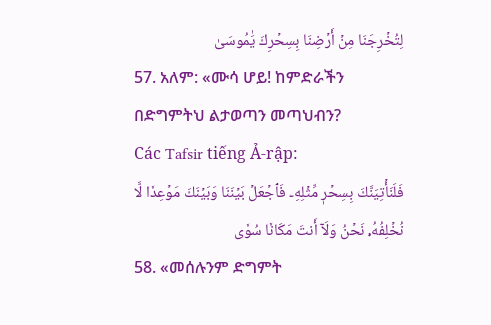لِتُخۡرِجَنَا مِنۡ أَرۡضِنَا بِسِحۡرِكَ يَٰمُوسَىٰ
57. አለም: «ሙሳ ሆይ! ከምድራችን በድግምትህ ልታወጣን መጣህብን?
Các Tafsir tiếng Ả-rập:
فَلَنَأۡتِيَنَّكَ بِسِحۡرٖ مِّثۡلِهِۦ فَٱجۡعَلۡ بَيۡنَنَا وَبَيۡنَكَ مَوۡعِدٗا لَّا نُخۡلِفُهُۥ نَحۡنُ وَلَآ أَنتَ مَكَانٗا سُوٗى
58. «መሰሉንም ድግምት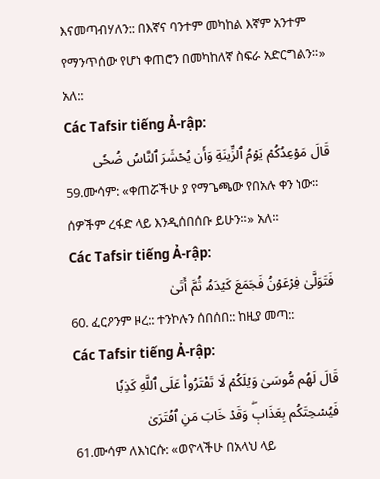እናመጣብሃለን:: በእኛና ባንተም መካከል እኛም አንተም የማንጥሰው የሆነ ቀጠሮን በመካከለኛ ስፍራ አድርግልን።» አለ::
Các Tafsir tiếng Ả-rập:
قَالَ مَوۡعِدُكُمۡ يَوۡمُ ٱلزِّينَةِ وَأَن يُحۡشَرَ ٱلنَّاسُ ضُحٗى
59.ሙሳም: «ቀጠሯችሁ ያ የማጌጫው የበአሉ ቀን ነው። ሰዎችም ረፋድ ላይ እንዲሰበሰቡ ይሁን።» አለ።
Các Tafsir tiếng Ả-rập:
فَتَوَلَّىٰ فِرۡعَوۡنُ فَجَمَعَ كَيۡدَهُۥ ثُمَّ أَتَىٰ
60. ፈርዖንም ዞረ:: ተንኮሉን ሰበሰበ:: ከዚያ መጣ::
Các Tafsir tiếng Ả-rập:
قَالَ لَهُم مُّوسَىٰ وَيۡلَكُمۡ لَا تَفۡتَرُواْ عَلَى ٱللَّهِ كَذِبٗا فَيُسۡحِتَكُم بِعَذَابٖۖ وَقَدۡ خَابَ مَنِ ٱفۡتَرَىٰ
61.ሙሳም ለእነርሱ: «ወዮላችሁ በአላህ ላይ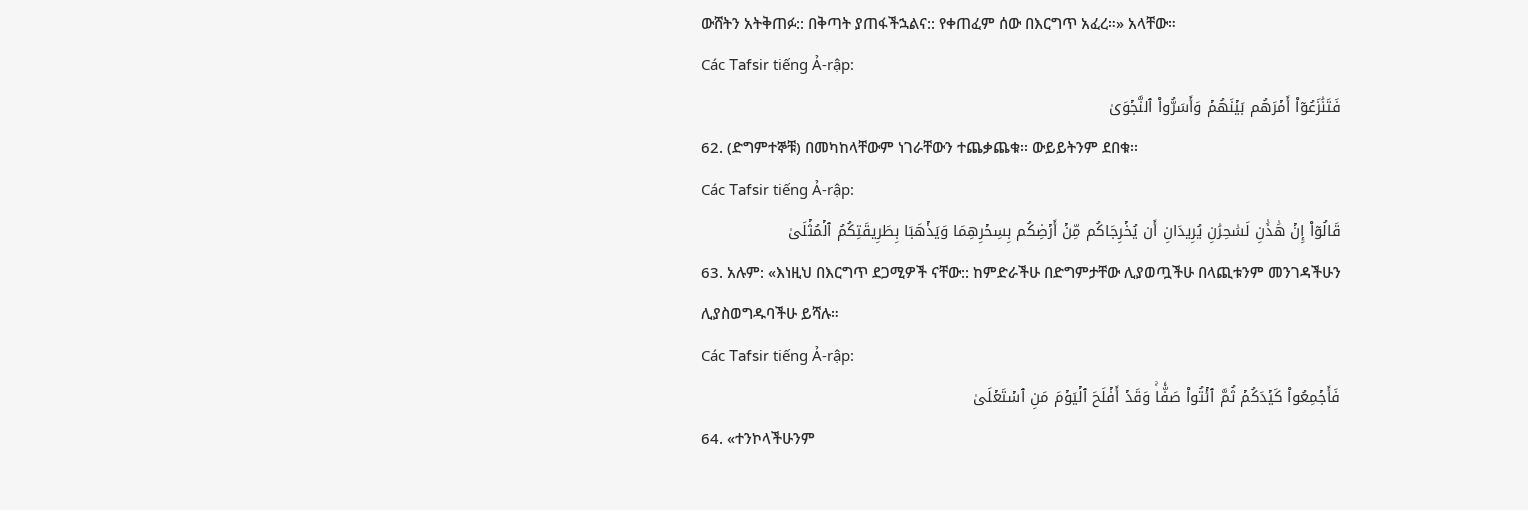ውሸትን አትቅጠፉ:: በቅጣት ያጠፋችኋልና:: የቀጠፈም ሰው በእርግጥ አፈረ።» አላቸው።
Các Tafsir tiếng Ả-rập:
فَتَنَٰزَعُوٓاْ أَمۡرَهُم بَيۡنَهُمۡ وَأَسَرُّواْ ٱلنَّجۡوَىٰ
62. (ድግምተኞቹ) በመካከላቸውም ነገራቸውን ተጨቃጨቁ፡፡ ውይይትንም ደበቁ፡፡
Các Tafsir tiếng Ả-rập:
قَالُوٓاْ إِنۡ هَٰذَٰنِ لَسَٰحِرَٰنِ يُرِيدَانِ أَن يُخۡرِجَاكُم مِّنۡ أَرۡضِكُم بِسِحۡرِهِمَا وَيَذۡهَبَا بِطَرِيقَتِكُمُ ٱلۡمُثۡلَىٰ
63. አሉም: «እነዚህ በእርግጥ ደጋሚዎች ናቸው:: ከምድራችሁ በድግምታቸው ሊያወጧችሁ በላጪቱንም መንገዳችሁን ሊያስወግዱባችሁ ይሻሉ።
Các Tafsir tiếng Ả-rập:
فَأَجۡمِعُواْ كَيۡدَكُمۡ ثُمَّ ٱئۡتُواْ صَفّٗاۚ وَقَدۡ أَفۡلَحَ ٱلۡيَوۡمَ مَنِ ٱسۡتَعۡلَىٰ
64. «ተንኮላችሁንም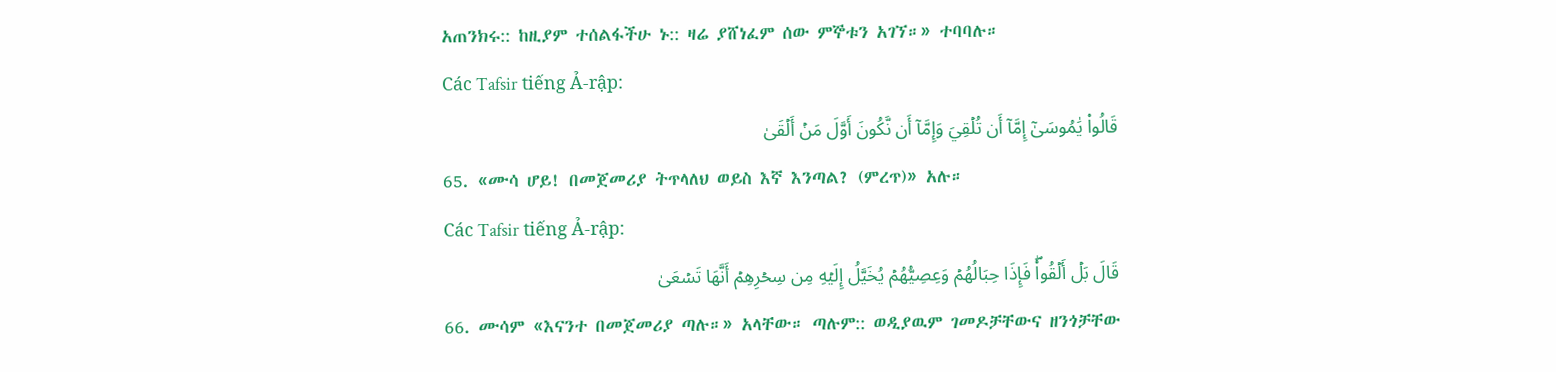አጠንክሩ:: ከዚያም ተሰልፋችሁ ኑ:: ዛሬ ያሸነፈም ሰው ምኞቱን አገኘ።» ተባባሉ።
Các Tafsir tiếng Ả-rập:
قَالُواْ يَٰمُوسَىٰٓ إِمَّآ أَن تُلۡقِيَ وَإِمَّآ أَن نَّكُونَ أَوَّلَ مَنۡ أَلۡقَىٰ
65. «ሙሳ ሆይ! በመጀመሪያ ትጥላለህ ወይስ እኛ እንጣል? (ምረጥ)» አሉ።
Các Tafsir tiếng Ả-rập:
قَالَ بَلۡ أَلۡقُواْۖ فَإِذَا حِبَالُهُمۡ وَعِصِيُّهُمۡ يُخَيَّلُ إِلَيۡهِ مِن سِحۡرِهِمۡ أَنَّهَا تَسۡعَىٰ
66. ሙሳም «እናንተ በመጀመሪያ ጣሉ።» አላቸው። ጣሉም:: ወዲያዉም ገመዶቻቸውና ዘንጎቻቸው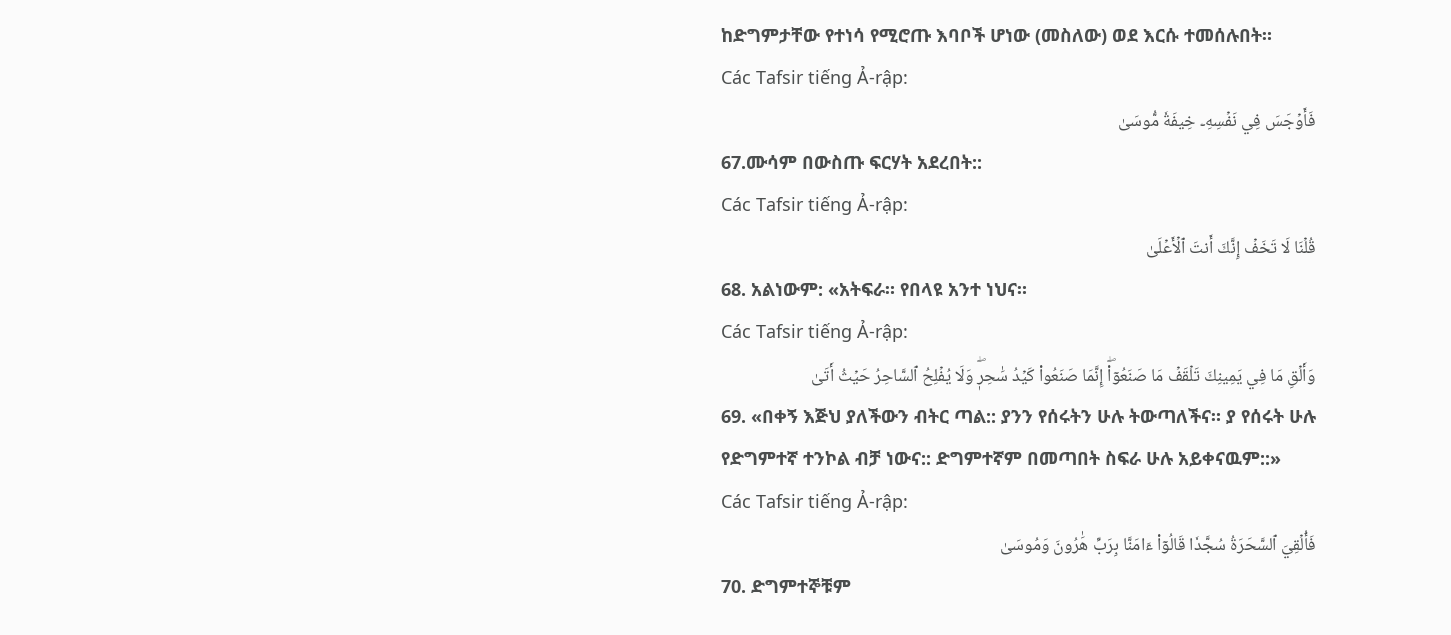ከድግምታቸው የተነሳ የሚሮጡ እባቦች ሆነው (መስለው) ወደ እርሱ ተመሰሉበት።
Các Tafsir tiếng Ả-rập:
فَأَوۡجَسَ فِي نَفۡسِهِۦ خِيفَةٗ مُّوسَىٰ
67.ሙሳም በውስጡ ፍርሃት አደረበት::
Các Tafsir tiếng Ả-rập:
قُلۡنَا لَا تَخَفۡ إِنَّكَ أَنتَ ٱلۡأَعۡلَىٰ
68. አልነውም: «አትፍራ። የበላዩ አንተ ነህና።
Các Tafsir tiếng Ả-rập:
وَأَلۡقِ مَا فِي يَمِينِكَ تَلۡقَفۡ مَا صَنَعُوٓاْۖ إِنَّمَا صَنَعُواْ كَيۡدُ سَٰحِرٖۖ وَلَا يُفۡلِحُ ٱلسَّاحِرُ حَيۡثُ أَتَىٰ
69. «በቀኝ እጅህ ያለችውን ብትር ጣል:: ያንን የሰሩትን ሁሉ ትውጣለችና። ያ የሰሩት ሁሉ የድግምተኛ ተንኮል ብቻ ነውና:: ድግምተኛም በመጣበት ስፍራ ሁሉ አይቀናዉም::»
Các Tafsir tiếng Ả-rập:
فَأُلۡقِيَ ٱلسَّحَرَةُ سُجَّدٗا قَالُوٓاْ ءَامَنَّا بِرَبِّ هَٰرُونَ وَمُوسَىٰ
70. ድግምተኞቹም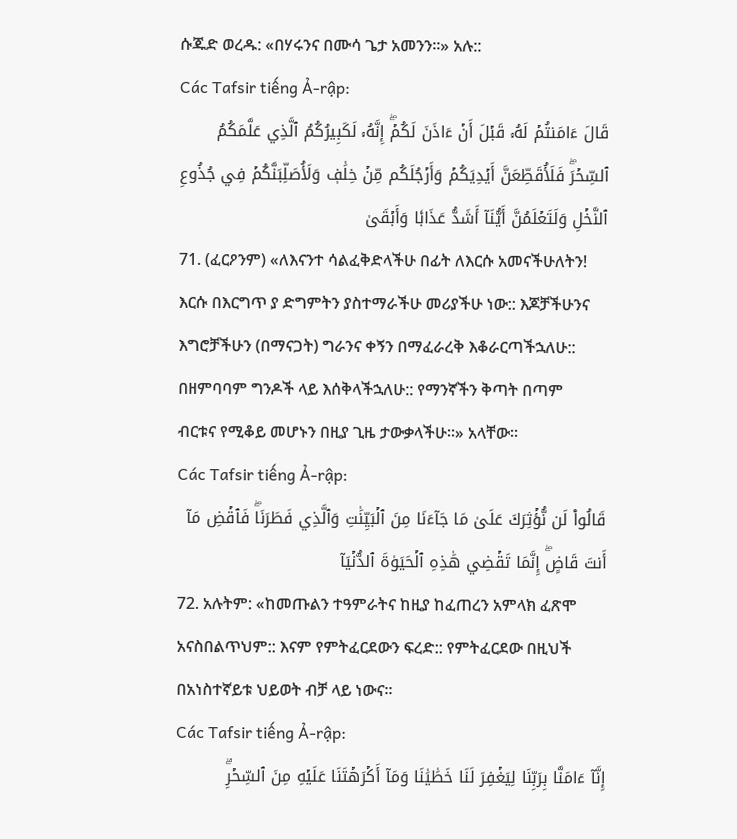ሱጁድ ወረዱ: «በሃሩንና በሙሳ ጌታ አመንን።» አሉ::
Các Tafsir tiếng Ả-rập:
قَالَ ءَامَنتُمۡ لَهُۥ قَبۡلَ أَنۡ ءَاذَنَ لَكُمۡۖ إِنَّهُۥ لَكَبِيرُكُمُ ٱلَّذِي عَلَّمَكُمُ ٱلسِّحۡرَۖ فَلَأُقَطِّعَنَّ أَيۡدِيَكُمۡ وَأَرۡجُلَكُم مِّنۡ خِلَٰفٖ وَلَأُصَلِّبَنَّكُمۡ فِي جُذُوعِ ٱلنَّخۡلِ وَلَتَعۡلَمُنَّ أَيُّنَآ أَشَدُّ عَذَابٗا وَأَبۡقَىٰ
71. (ፈርዖንም) «ለእናንተ ሳልፈቅድላችሁ በፊት ለእርሱ አመናችሁለትን! እርሱ በእርግጥ ያ ድግምትን ያስተማራችሁ መሪያችሁ ነው:: እጆቻችሁንና እግሮቻችሁን (በማናጋት) ግራንና ቀኝን በማፈራረቅ እቆራርጣችኋለሁ:: በዘምባባም ግንዶች ላይ እሰቅላችኋለሁ:: የማንኛችን ቅጣት በጣም ብርቱና የሚቆይ መሆኑን በዚያ ጊዜ ታውቃላችሁ።» አላቸው።
Các Tafsir tiếng Ả-rập:
قَالُواْ لَن نُّؤۡثِرَكَ عَلَىٰ مَا جَآءَنَا مِنَ ٱلۡبَيِّنَٰتِ وَٱلَّذِي فَطَرَنَاۖ فَٱقۡضِ مَآ أَنتَ قَاضٍۖ إِنَّمَا تَقۡضِي هَٰذِهِ ٱلۡحَيَوٰةَ ٱلدُّنۡيَآ
72. አሉትም: «ከመጡልን ተዓምራትና ከዚያ ከፈጠረን አምላክ ፈጽሞ አናስበልጥህም:: እናም የምትፈርደውን ፍረድ:: የምትፈርደው በዚህች በአነስተኛይቱ ህይወት ብቻ ላይ ነውና።
Các Tafsir tiếng Ả-rập:
إِنَّآ ءَامَنَّا بِرَبِّنَا لِيَغۡفِرَ لَنَا خَطَٰيَٰنَا وَمَآ أَكۡرَهۡتَنَا عَلَيۡهِ مِنَ ٱلسِّحۡرِۗ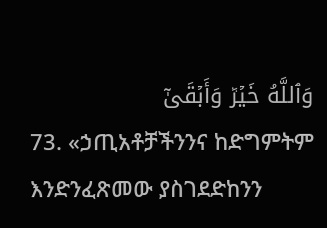وَٱللَّهُ خَيۡرٞ وَأَبۡقَىٰٓ
73. «ኃጢአቶቻችንንና ከድግምትም እንድንፈጽመው ያስገደድከንን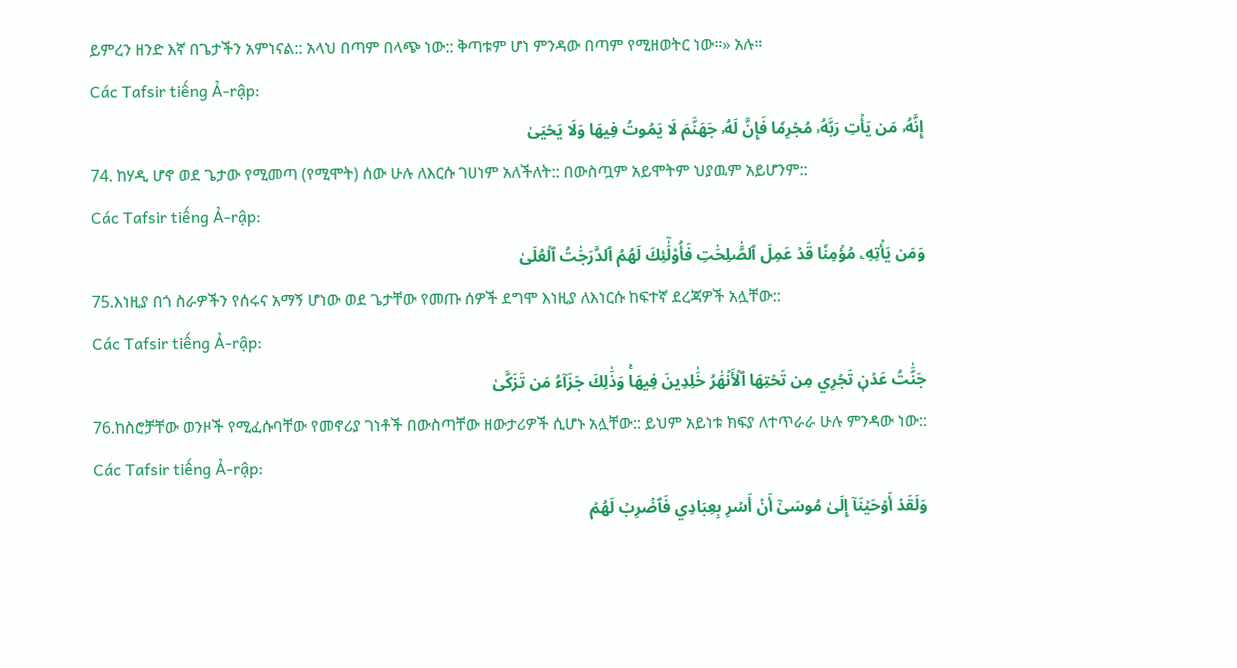ይምረን ዘንድ እኛ በጌታችን አምነናል:: አላህ በጣም በላጭ ነው:: ቅጣቱም ሆነ ምንዳው በጣም የሚዘወትር ነው።» አሉ።
Các Tafsir tiếng Ả-rập:
إِنَّهُۥ مَن يَأۡتِ رَبَّهُۥ مُجۡرِمٗا فَإِنَّ لَهُۥ جَهَنَّمَ لَا يَمُوتُ فِيهَا وَلَا يَحۡيَىٰ
74. ከሃዲ ሆኖ ወደ ጌታው የሚመጣ (የሚሞት) ሰው ሁሉ ለእርሱ ገሀነም አለችለት:: በውስጧም አይሞትም ህያዉም አይሆንም::
Các Tafsir tiếng Ả-rập:
وَمَن يَأۡتِهِۦ مُؤۡمِنٗا قَدۡ عَمِلَ ٱلصَّٰلِحَٰتِ فَأُوْلَٰٓئِكَ لَهُمُ ٱلدَّرَجَٰتُ ٱلۡعُلَىٰ
75.እነዚያ በጎ ስራዎችን የሰሩና አማኝ ሆነው ወደ ጌታቸው የመጡ ሰዎች ደግሞ እነዚያ ለእነርሱ ከፍተኛ ደረጃዎች አሏቸው::
Các Tafsir tiếng Ả-rập:
جَنَّٰتُ عَدۡنٖ تَجۡرِي مِن تَحۡتِهَا ٱلۡأَنۡهَٰرُ خَٰلِدِينَ فِيهَاۚ وَذَٰلِكَ جَزَآءُ مَن تَزَكَّىٰ
76.ከስሮቻቸው ወንዞች የሚፈሱባቸው የመኖሪያ ገነቶች በውስጣቸው ዘውታሪዎች ሲሆኑ አሏቸው:: ይህም አይነቱ ክፍያ ለተጥራራ ሁሉ ምንዳው ነው::
Các Tafsir tiếng Ả-rập:
وَلَقَدۡ أَوۡحَيۡنَآ إِلَىٰ مُوسَىٰٓ أَنۡ أَسۡرِ بِعِبَادِي فَٱضۡرِبۡ لَهُمۡ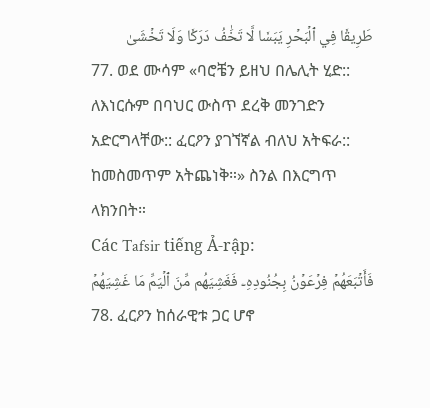طَرِيقٗا فِي ٱلۡبَحۡرِ يَبَسٗا لَّا تَخَٰفُ دَرَكٗا وَلَا تَخۡشَىٰ
77. ወደ ሙሳም «ባሮቼን ይዘህ በሌሊት ሂድ:: ለእነርሱም በባህር ውስጥ ደረቅ መንገድን አድርግላቸው:: ፈርዖን ያገኘኛል ብለህ አትፍራ:: ከመስመጥም አትጨነቅ።» ስንል በእርግጥ ላክንበት።
Các Tafsir tiếng Ả-rập:
فَأَتۡبَعَهُمۡ فِرۡعَوۡنُ بِجُنُودِهِۦ فَغَشِيَهُم مِّنَ ٱلۡيَمِّ مَا غَشِيَهُمۡ
78. ፈርዖን ከሰራዊቱ ጋር ሆኖ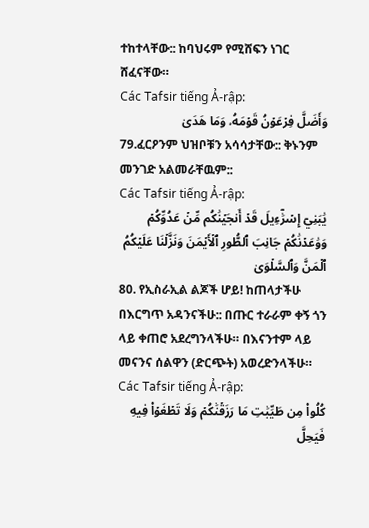ተከተላቸው:: ከባህሩም የሚሸፍን ነገር ሸፈናቸው።
Các Tafsir tiếng Ả-rập:
وَأَضَلَّ فِرۡعَوۡنُ قَوۡمَهُۥ وَمَا هَدَىٰ
79.ፈርዖንም ህዝቦቹን አሳሳታቸው:: ቅኑንም መንገድ አልመራቸዉም::
Các Tafsir tiếng Ả-rập:
يَٰبَنِيٓ إِسۡرَٰٓءِيلَ قَدۡ أَنجَيۡنَٰكُم مِّنۡ عَدُوِّكُمۡ وَوَٰعَدۡنَٰكُمۡ جَانِبَ ٱلطُّورِ ٱلۡأَيۡمَنَ وَنَزَّلۡنَا عَلَيۡكُمُ ٱلۡمَنَّ وَٱلسَّلۡوَىٰ
80. የኢስራኢል ልጆች ሆይ! ከጠላታችሁ በእርግጥ አዳንናችሁ:: በጡር ተራራም ቀኝ ጎን ላይ ቀጠሮ አደረግንላችሁ። በእናንተም ላይ መናንና ሰልዋን (ድርጭት) አወረድንላችሁ።
Các Tafsir tiếng Ả-rập:
كُلُواْ مِن طَيِّبَٰتِ مَا رَزَقۡنَٰكُمۡ وَلَا تَطۡغَوۡاْ فِيهِ فَيَحِلَّ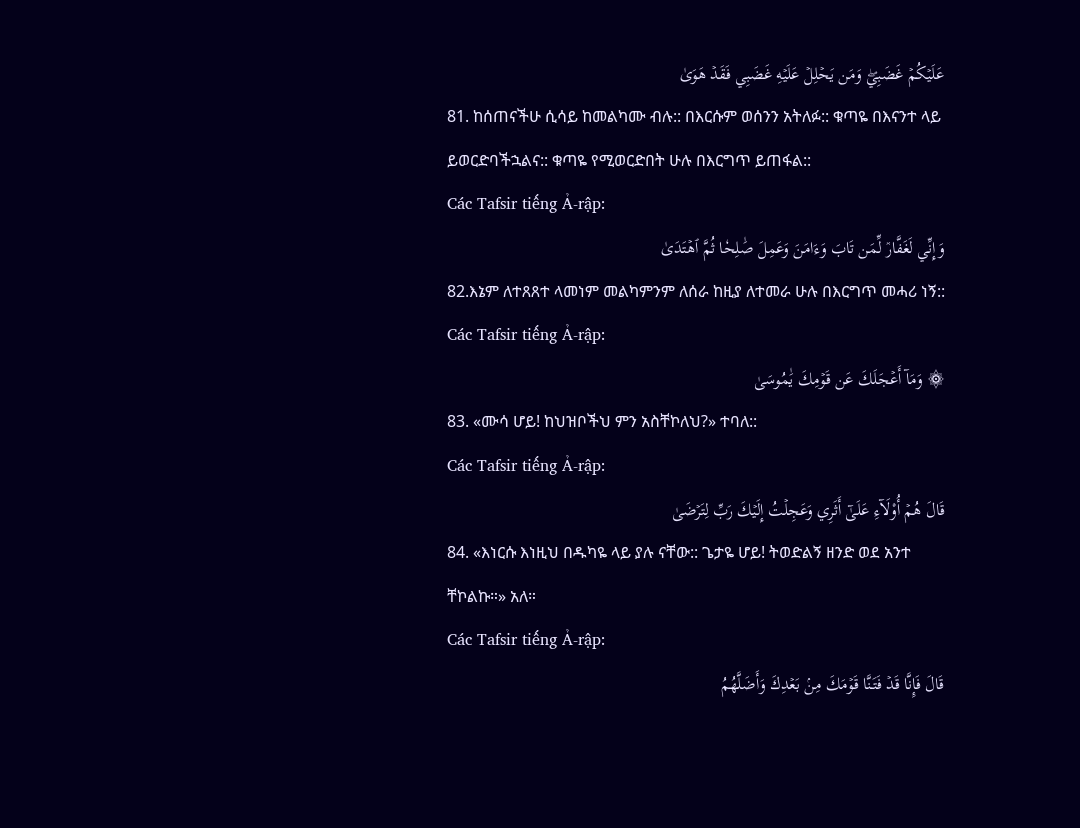عَلَيۡكُمۡ غَضَبِيۖ وَمَن يَحۡلِلۡ عَلَيۡهِ غَضَبِي فَقَدۡ هَوَىٰ
81. ከሰጠናችሁ ሲሳይ ከመልካሙ ብሉ:: በእርሱም ወሰንን አትለፉ:: ቁጣዬ በእናንተ ላይ ይወርድባችኋልና:: ቁጣዬ የሚወርድበት ሁሉ በእርግጥ ይጠፋል::
Các Tafsir tiếng Ả-rập:
وَإِنِّي لَغَفَّارٞ لِّمَن تَابَ وَءَامَنَ وَعَمِلَ صَٰلِحٗا ثُمَّ ٱهۡتَدَىٰ
82.እኔም ለተጸጸተ ላመነም መልካምንም ለሰራ ከዚያ ለተመራ ሁሉ በእርግጥ መሓሪ ነኝ::
Các Tafsir tiếng Ả-rập:
۞ وَمَآ أَعۡجَلَكَ عَن قَوۡمِكَ يَٰمُوسَىٰ
83. «ሙሳ ሆይ! ከህዝቦችህ ምን አስቸኮለህ?» ተባለ::
Các Tafsir tiếng Ả-rập:
قَالَ هُمۡ أُوْلَآءِ عَلَىٰٓ أَثَرِي وَعَجِلۡتُ إِلَيۡكَ رَبِّ لِتَرۡضَىٰ
84. «እነርሱ እነዚህ በዱካዬ ላይ ያሉ ናቸው:: ጌታዬ ሆይ! ትወድልኝ ዘንድ ወደ አንተ ቸኮልኩ።» አለ።
Các Tafsir tiếng Ả-rập:
قَالَ فَإِنَّا قَدۡ فَتَنَّا قَوۡمَكَ مِنۢ بَعۡدِكَ وَأَضَلَّهُمُ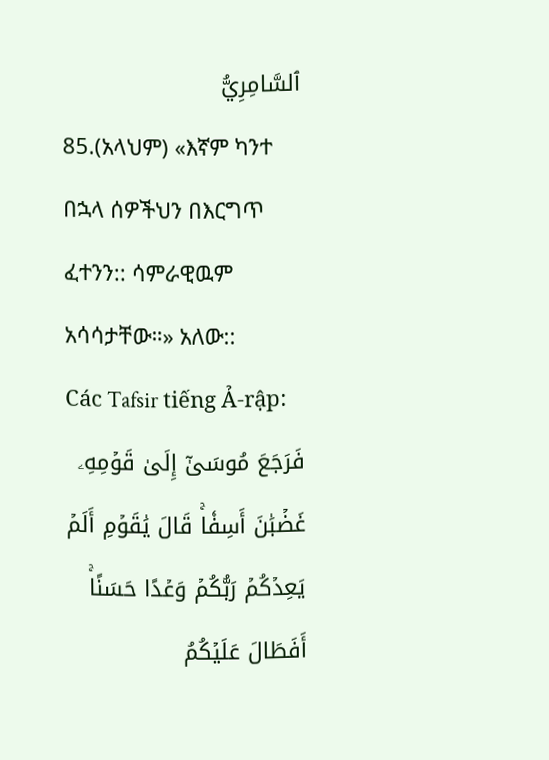ٱلسَّامِرِيُّ
85.(አላህም) «እኛም ካንተ በኋላ ሰዎችህን በእርግጥ ፈተንን:: ሳምራዊዉም አሳሳታቸው።» አለው::
Các Tafsir tiếng Ả-rập:
فَرَجَعَ مُوسَىٰٓ إِلَىٰ قَوۡمِهِۦ غَضۡبَٰنَ أَسِفٗاۚ قَالَ يَٰقَوۡمِ أَلَمۡ يَعِدۡكُمۡ رَبُّكُمۡ وَعۡدًا حَسَنًاۚ أَفَطَالَ عَلَيۡكُمُ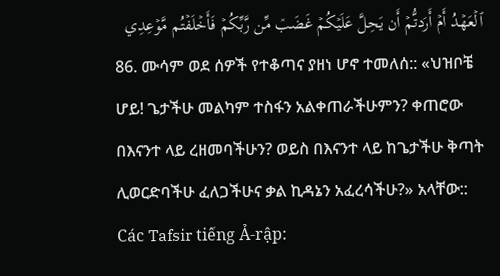ٱلۡعَهۡدُ أَمۡ أَرَدتُّمۡ أَن يَحِلَّ عَلَيۡكُمۡ غَضَبٞ مِّن رَّبِّكُمۡ فَأَخۡلَفۡتُم مَّوۡعِدِي
86. ሙሳም ወደ ሰዎች የተቆጣና ያዘነ ሆኖ ተመለሰ:: «ህዝቦቼ ሆይ! ጌታችሁ መልካም ተስፋን አልቀጠራችሁምን? ቀጠሮው በእናንተ ላይ ረዘመባችሁን? ወይስ በእናንተ ላይ ከጌታችሁ ቅጣት ሊወርድባችሁ ፈለጋችሁና ቃል ኪዳኔን አፈረሳችሁ?» አላቸው::
Các Tafsir tiếng Ả-rập: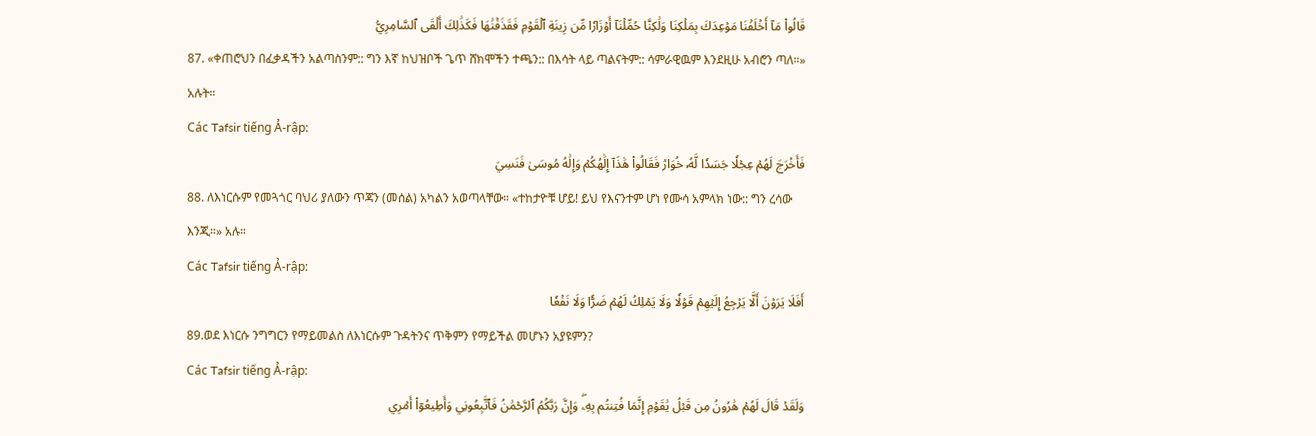قَالُواْ مَآ أَخۡلَفۡنَا مَوۡعِدَكَ بِمَلۡكِنَا وَلَٰكِنَّا حُمِّلۡنَآ أَوۡزَارٗا مِّن زِينَةِ ٱلۡقَوۡمِ فَقَذَفۡنَٰهَا فَكَذَٰلِكَ أَلۡقَى ٱلسَّامِرِيُّ
87. «ቀጠሮህን በፈቃዳችን አልጣስንም:: ግን እኛ ከህዝቦች ጌጥ ሸክሞችን ተጫን:: በእሳት ላይ ጣልናትም:: ሳምራዊዉም እንደዚሁ አብሮን ጣለ።» አሉት።
Các Tafsir tiếng Ả-rập:
فَأَخۡرَجَ لَهُمۡ عِجۡلٗا جَسَدٗا لَّهُۥ خُوَارٞ فَقَالُواْ هَٰذَآ إِلَٰهُكُمۡ وَإِلَٰهُ مُوسَىٰ فَنَسِيَ
88. ለእነርሱም የመጓጎር ባህሪ ያለውን ጥጃን (መሰል) አካልን አወጣላቸው። «ተከታዮቹ ሆይ! ይህ የእናንተም ሆነ የሙሳ አምላክ ነው:: ግን ረሳው እንጂ።» አሉ።
Các Tafsir tiếng Ả-rập:
أَفَلَا يَرَوۡنَ أَلَّا يَرۡجِعُ إِلَيۡهِمۡ قَوۡلٗا وَلَا يَمۡلِكُ لَهُمۡ ضَرّٗا وَلَا نَفۡعٗا
89.ወደ እነርሱ ንግግርን የማይመልስ ለእነርሱም ጉዳትንና ጥቅምን የማይችል መሆኑን አያዩምን?
Các Tafsir tiếng Ả-rập:
وَلَقَدۡ قَالَ لَهُمۡ هَٰرُونُ مِن قَبۡلُ يَٰقَوۡمِ إِنَّمَا فُتِنتُم بِهِۦۖ وَإِنَّ رَبَّكُمُ ٱلرَّحۡمَٰنُ فَٱتَّبِعُونِي وَأَطِيعُوٓاْ أَمۡرِي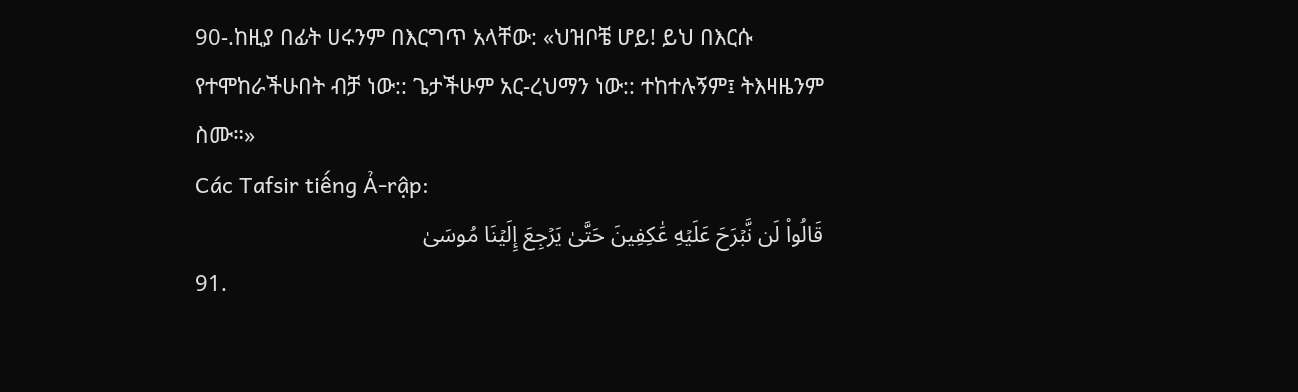90-.ከዚያ በፊት ሀሩንም በእርግጥ አላቸው: «ህዝቦቼ ሆይ! ይህ በእርሱ የተሞከራችሁበት ብቻ ነው:: ጌታችሁም አር-ረህማን ነው:: ተከተሉኝም፤ ትእዛዜንም ስሙ።»
Các Tafsir tiếng Ả-rập:
قَالُواْ لَن نَّبۡرَحَ عَلَيۡهِ عَٰكِفِينَ حَتَّىٰ يَرۡجِعَ إِلَيۡنَا مُوسَىٰ
91.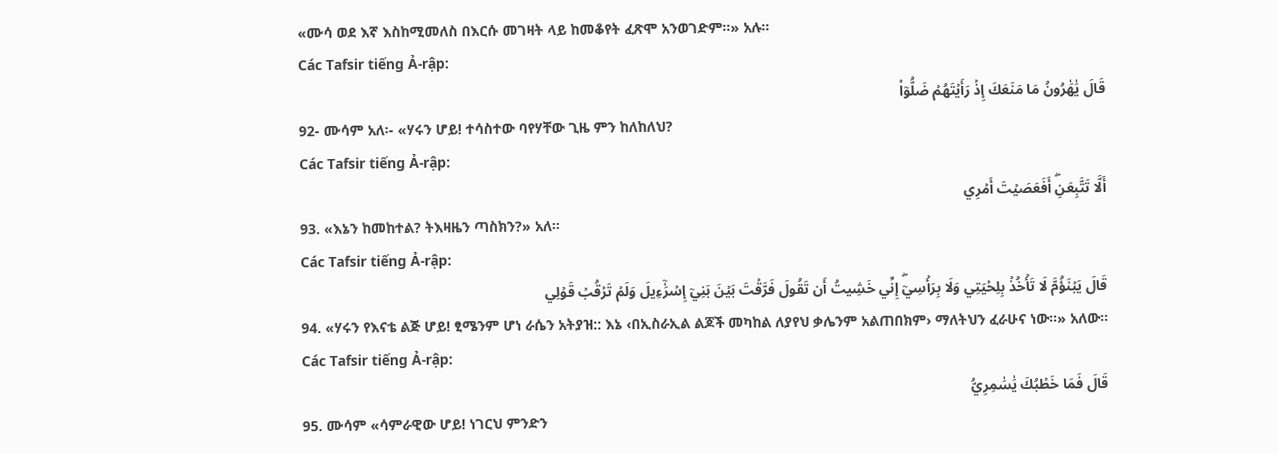«ሙሳ ወደ እኛ እስከሚመለስ በእርሱ መገዛት ላይ ከመቆየት ፈጽሞ አንወገድም።» አሉ።
Các Tafsir tiếng Ả-rập:
قَالَ يَٰهَٰرُونُ مَا مَنَعَكَ إِذۡ رَأَيۡتَهُمۡ ضَلُّوٓاْ
92- ሙሳም አለ፡- «ሃሩን ሆይ! ተሳስተው ባየሃቸው ጊዜ ምን ከለከለህ?
Các Tafsir tiếng Ả-rập:
أَلَّا تَتَّبِعَنِۖ أَفَعَصَيۡتَ أَمۡرِي
93. «እኔን ከመከተል? ትእዛዜን ጣስክን?» አለ።
Các Tafsir tiếng Ả-rập:
قَالَ يَبۡنَؤُمَّ لَا تَأۡخُذۡ بِلِحۡيَتِي وَلَا بِرَأۡسِيٓۖ إِنِّي خَشِيتُ أَن تَقُولَ فَرَّقۡتَ بَيۡنَ بَنِيٓ إِسۡرَٰٓءِيلَ وَلَمۡ تَرۡقُبۡ قَوۡلِي
94. «ሃሩን የእናቴ ልጅ ሆይ! ፂሜንም ሆነ ራሴን አትያዝ:: እኔ ‹በኢስራኢል ልጆች መካከል ለያየህ ቃሌንም አልጠበክም› ማለትህን ፈራሁና ነው።» አለው።
Các Tafsir tiếng Ả-rập:
قَالَ فَمَا خَطۡبُكَ يَٰسَٰمِرِيُّ
95. ሙሳም «ሳምራዊው ሆይ! ነገርህ ምንድን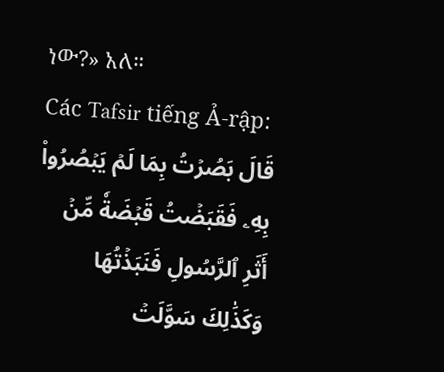ነው?» አለ።
Các Tafsir tiếng Ả-rập:
قَالَ بَصُرۡتُ بِمَا لَمۡ يَبۡصُرُواْ بِهِۦ فَقَبَضۡتُ قَبۡضَةٗ مِّنۡ أَثَرِ ٱلرَّسُولِ فَنَبَذۡتُهَا وَكَذَٰلِكَ سَوَّلَتۡ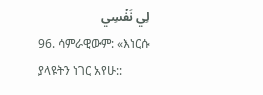لِي نَفۡسِي
96. ሳምራዊውም: «እነርሱ ያላዩትን ነገር አየሁ::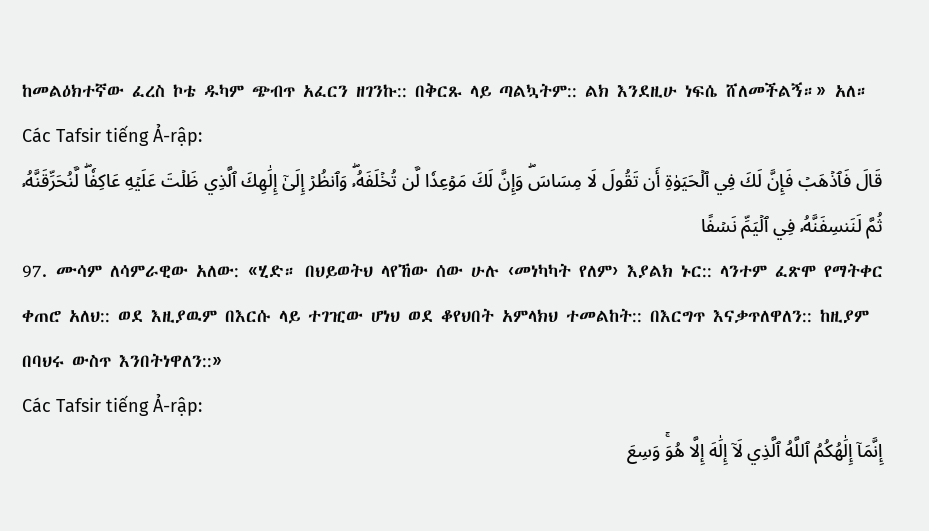ከመልዕክተኛው ፈረስ ኮቴ ዱካም ጭብጥ አፈርን ዘገንኩ:: በቅርጹ ላይ ጣልኳትም:: ልክ እንደዚሁ ነፍሴ ሸለመችልኝ።» አለ።
Các Tafsir tiếng Ả-rập:
قَالَ فَٱذۡهَبۡ فَإِنَّ لَكَ فِي ٱلۡحَيَوٰةِ أَن تَقُولَ لَا مِسَاسَۖ وَإِنَّ لَكَ مَوۡعِدٗا لَّن تُخۡلَفَهُۥۖ وَٱنظُرۡ إِلَىٰٓ إِلَٰهِكَ ٱلَّذِي ظَلۡتَ عَلَيۡهِ عَاكِفٗاۖ لَّنُحَرِّقَنَّهُۥ ثُمَّ لَنَنسِفَنَّهُۥ فِي ٱلۡيَمِّ نَسۡفًا
97. ሙሳም ለሳምራዊው አለው: «ሂድ። በህይወትህ ላየኸው ሰው ሁሉ ‹መነካካት የለም› እያልክ ኑር:: ላንተም ፈጽሞ የማትቀር ቀጠሮ አለህ:: ወደ እዚያዉም በእርሱ ላይ ተገዢው ሆነህ ወደ ቆየህበት አምላክህ ተመልከት:: በእርግጥ እናቃጥለዋለን:: ከዚያም በባህሩ ውስጥ እንበትነዋለን::»
Các Tafsir tiếng Ả-rập:
إِنَّمَآ إِلَٰهُكُمُ ٱللَّهُ ٱلَّذِي لَآ إِلَٰهَ إِلَّا هُوَۚ وَسِعَ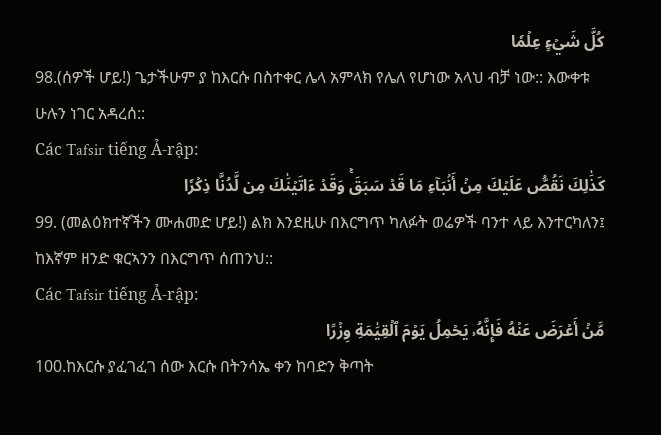كُلَّ شَيۡءٍ عِلۡمٗا
98.(ሰዎች ሆይ!) ጌታችሁም ያ ከእርሱ በስተቀር ሌላ አምላክ የሌለ የሆነው አላህ ብቻ ነው:: እውቀቱ ሁሉን ነገር አዳረሰ::
Các Tafsir tiếng Ả-rập:
كَذَٰلِكَ نَقُصُّ عَلَيۡكَ مِنۡ أَنۢبَآءِ مَا قَدۡ سَبَقَۚ وَقَدۡ ءَاتَيۡنَٰكَ مِن لَّدُنَّا ذِكۡرٗا
99. (መልዕክተኛችን ሙሐመድ ሆይ!) ልክ እንደዚሁ በእርግጥ ካለፉት ወሬዎች ባንተ ላይ እንተርካለን፤ ከእኛም ዘንድ ቁርኣንን በእርግጥ ሰጠንህ::
Các Tafsir tiếng Ả-rập:
مَّنۡ أَعۡرَضَ عَنۡهُ فَإِنَّهُۥ يَحۡمِلُ يَوۡمَ ٱلۡقِيَٰمَةِ وِزۡرًا
100.ከእርሱ ያፈገፈገ ሰው እርሱ በትንሳኤ ቀን ከባድን ቅጣት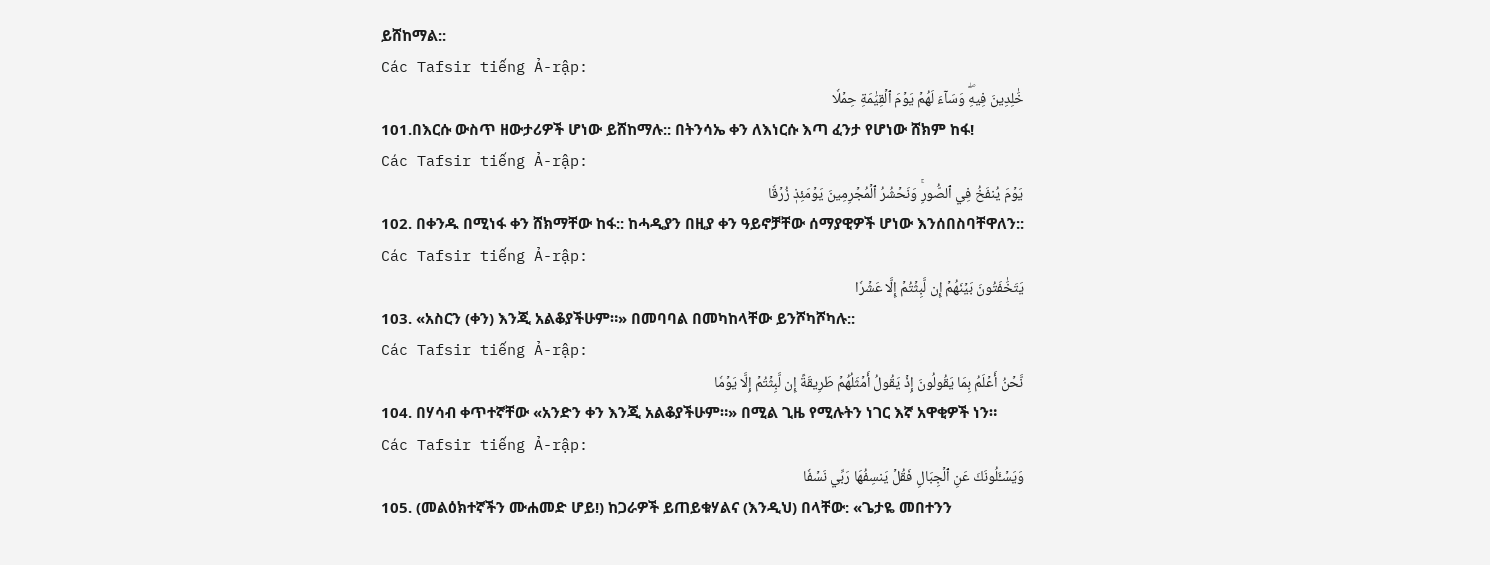ይሸከማል::
Các Tafsir tiếng Ả-rập:
خَٰلِدِينَ فِيهِۖ وَسَآءَ لَهُمۡ يَوۡمَ ٱلۡقِيَٰمَةِ حِمۡلٗا
101.በእርሱ ውስጥ ዘውታሪዎች ሆነው ይሸከማሉ:: በትንሳኤ ቀን ለእነርሱ እጣ ፈንታ የሆነው ሸክም ከፋ!
Các Tafsir tiếng Ả-rập:
يَوۡمَ يُنفَخُ فِي ٱلصُّورِۚ وَنَحۡشُرُ ٱلۡمُجۡرِمِينَ يَوۡمَئِذٖ زُرۡقٗا
102. በቀንዱ በሚነፋ ቀን ሸክማቸው ከፋ:: ከሓዲያን በዚያ ቀን ዓይኖቻቸው ሰማያዊዎች ሆነው እንሰበስባቸዋለን::
Các Tafsir tiếng Ả-rập:
يَتَخَٰفَتُونَ بَيۡنَهُمۡ إِن لَّبِثۡتُمۡ إِلَّا عَشۡرٗا
103. «አስርን (ቀን) እንጂ አልቆያችሁም።» በመባባል በመካከላቸው ይንሾካሾካሉ::
Các Tafsir tiếng Ả-rập:
نَّحۡنُ أَعۡلَمُ بِمَا يَقُولُونَ إِذۡ يَقُولُ أَمۡثَلُهُمۡ طَرِيقَةً إِن لَّبِثۡتُمۡ إِلَّا يَوۡمٗا
104. በሃሳብ ቀጥተኛቸው «አንድን ቀን እንጂ አልቆያችሁም።» በሚል ጊዜ የሚሉትን ነገር እኛ አዋቂዎች ነን።
Các Tafsir tiếng Ả-rập:
وَيَسۡـَٔلُونَكَ عَنِ ٱلۡجِبَالِ فَقُلۡ يَنسِفُهَا رَبِّي نَسۡفٗا
105. (መልዕክተኛችን ሙሐመድ ሆይ!) ከጋራዎች ይጠይቁሃልና (እንዲህ) በላቸው: «ጌታዬ መበተንን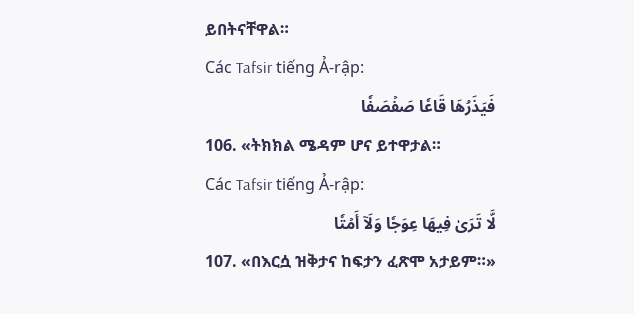ይበትናቸዋል።
Các Tafsir tiếng Ả-rập:
فَيَذَرُهَا قَاعٗا صَفۡصَفٗا
106. «ትክክል ሜዳም ሆና ይተዋታል።
Các Tafsir tiếng Ả-rập:
لَّا تَرَىٰ فِيهَا عِوَجٗا وَلَآ أَمۡتٗا
107. «በእርሷ ዝቅታና ከፍታን ፈጽሞ አታይም።»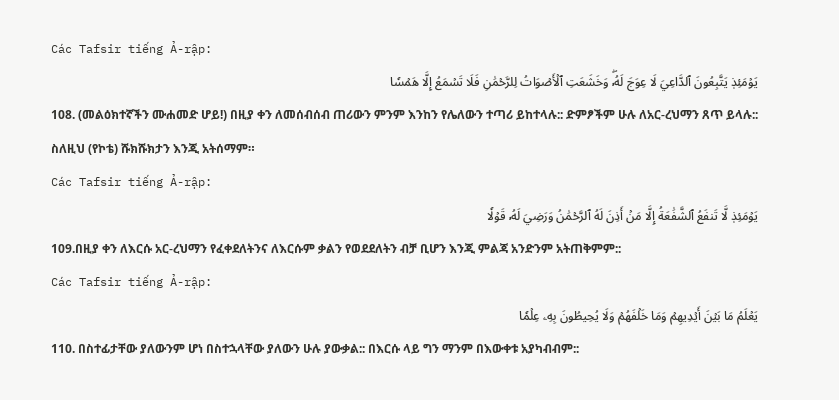Các Tafsir tiếng Ả-rập:
يَوۡمَئِذٖ يَتَّبِعُونَ ٱلدَّاعِيَ لَا عِوَجَ لَهُۥۖ وَخَشَعَتِ ٱلۡأَصۡوَاتُ لِلرَّحۡمَٰنِ فَلَا تَسۡمَعُ إِلَّا هَمۡسٗا
108. (መልዕክተኛችን ሙሐመድ ሆይ!) በዚያ ቀን ለመሰብሰብ ጠሪውን ምንም እንከን የሌለውን ተጣሪ ይከተላሉ:: ድምፆችም ሁሉ ለአር-ረህማን ጸጥ ይላሉ:: ስለዚህ (የኮቴ) ሹክሹክታን እንጂ አትሰማም።
Các Tafsir tiếng Ả-rập:
يَوۡمَئِذٖ لَّا تَنفَعُ ٱلشَّفَٰعَةُ إِلَّا مَنۡ أَذِنَ لَهُ ٱلرَّحۡمَٰنُ وَرَضِيَ لَهُۥ قَوۡلٗا
109.በዚያ ቀን ለእርሱ አር-ረህማን የፈቀደለትንና ለእርሱም ቃልን የወደደለትን ብቻ ቢሆን እንጂ ምልጃ አንድንም አትጠቅምም::
Các Tafsir tiếng Ả-rập:
يَعۡلَمُ مَا بَيۡنَ أَيۡدِيهِمۡ وَمَا خَلۡفَهُمۡ وَلَا يُحِيطُونَ بِهِۦ عِلۡمٗا
110. በስተፊታቸው ያለውንም ሆነ በስተኋላቸው ያለውን ሁሉ ያውቃል:: በእርሱ ላይ ግን ማንም በእውቀቱ አያካብብም::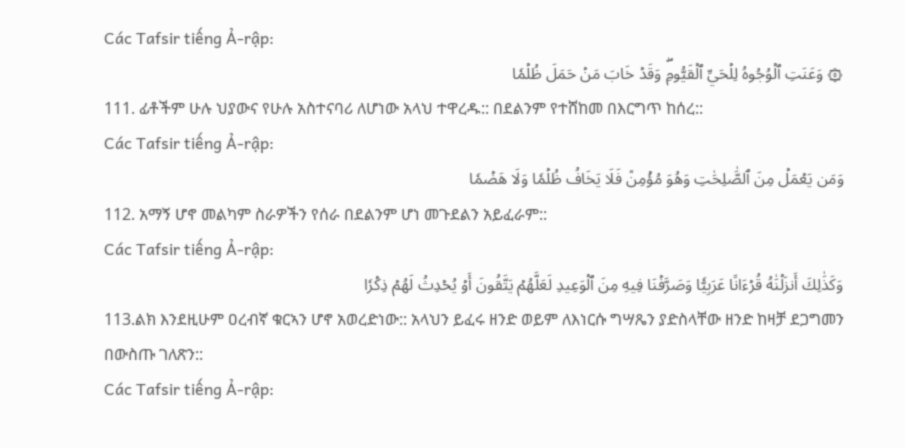Các Tafsir tiếng Ả-rập:
۞ وَعَنَتِ ٱلۡوُجُوهُ لِلۡحَيِّ ٱلۡقَيُّومِۖ وَقَدۡ خَابَ مَنۡ حَمَلَ ظُلۡمٗا
111. ፊቶችም ሁሉ ህያውና የሁሉ አስተናባሪ ለሆነው አላህ ተዋረዱ:: በደልንም የተሸከመ በእርግጥ ከሰረ::
Các Tafsir tiếng Ả-rập:
وَمَن يَعۡمَلۡ مِنَ ٱلصَّٰلِحَٰتِ وَهُوَ مُؤۡمِنٞ فَلَا يَخَافُ ظُلۡمٗا وَلَا هَضۡمٗا
112. አማኝ ሆኖ መልካም ስራዎችን የሰራ በደልንም ሆነ መጉደልን አይፈራም::
Các Tafsir tiếng Ả-rập:
وَكَذَٰلِكَ أَنزَلۡنَٰهُ قُرۡءَانًا عَرَبِيّٗا وَصَرَّفۡنَا فِيهِ مِنَ ٱلۡوَعِيدِ لَعَلَّهُمۡ يَتَّقُونَ أَوۡ يُحۡدِثُ لَهُمۡ ذِكۡرٗا
113.ልክ እንደዚሁም ዐረብኛ ቁርኣን ሆኖ አወረድነው:: አላህን ይፈሩ ዘንድ ወይም ለእነርሱ ግሣጼን ያድስላቸው ዘንድ ከዛቻ ደጋግመን በውስጡ ገለጽን::
Các Tafsir tiếng Ả-rập: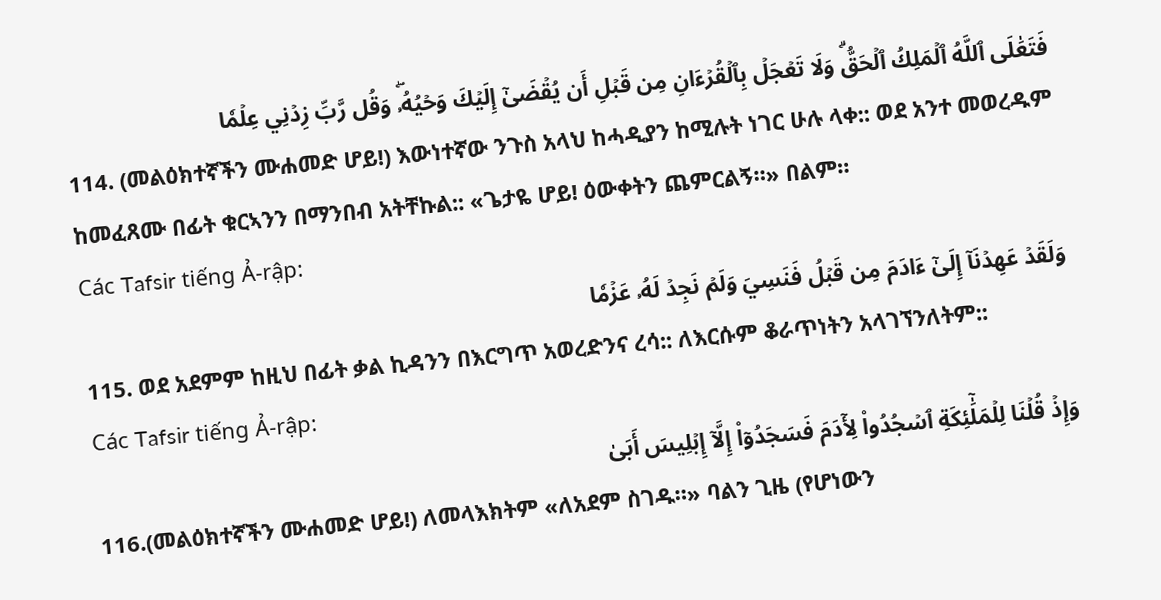فَتَعَٰلَى ٱللَّهُ ٱلۡمَلِكُ ٱلۡحَقُّۗ وَلَا تَعۡجَلۡ بِٱلۡقُرۡءَانِ مِن قَبۡلِ أَن يُقۡضَىٰٓ إِلَيۡكَ وَحۡيُهُۥۖ وَقُل رَّبِّ زِدۡنِي عِلۡمٗا
114. (መልዕክተኛችን ሙሐመድ ሆይ!) እውነተኛው ንጉስ አላህ ከሓዲያን ከሚሉት ነገር ሁሉ ላቀ:: ወደ አንተ መወረዱም ከመፈጸሙ በፊት ቁርኣንን በማንበብ አትቸኩል:: «ጌታዬ ሆይ! ዕውቀትን ጨምርልኝ።» በልም።
Các Tafsir tiếng Ả-rập:
وَلَقَدۡ عَهِدۡنَآ إِلَىٰٓ ءَادَمَ مِن قَبۡلُ فَنَسِيَ وَلَمۡ نَجِدۡ لَهُۥ عَزۡمٗا
115. ወደ አደምም ከዚህ በፊት ቃል ኪዳንን በእርግጥ አወረድንና ረሳ:: ለእርሱም ቆራጥነትን አላገኘንለትም::
Các Tafsir tiếng Ả-rập:
وَإِذۡ قُلۡنَا لِلۡمَلَٰٓئِكَةِ ٱسۡجُدُواْ لِأٓدَمَ فَسَجَدُوٓاْ إِلَّآ إِبۡلِيسَ أَبَىٰ
116.(መልዕክተኛችን ሙሐመድ ሆይ!) ለመላእክትም «ለአደም ስገዱ።» ባልን ጊዜ (የሆነውን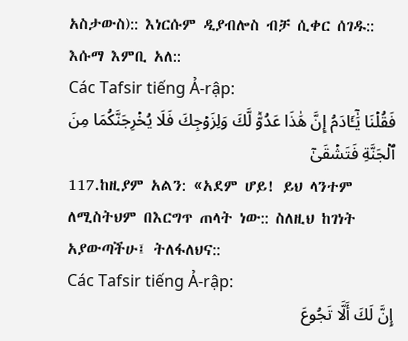አስታውስ):: እነርሱም ዲያብሎስ ብቻ ሲቀር ሰገዱ:: እሱማ እምቢ አለ::
Các Tafsir tiếng Ả-rập:
فَقُلۡنَا يَٰٓـَٔادَمُ إِنَّ هَٰذَا عَدُوّٞ لَّكَ وَلِزَوۡجِكَ فَلَا يُخۡرِجَنَّكُمَا مِنَ ٱلۡجَنَّةِ فَتَشۡقَىٰٓ
117.ከዚያም አልን: «አደም ሆይ! ይህ ላንተም ለሚስትህም በእርግጥ ጠላት ነው:: ስለዚህ ከገነት አያውጣችሁ፤ ትለፋለህና::
Các Tafsir tiếng Ả-rập:
إِنَّ لَكَ أَلَّا تَجُوعَ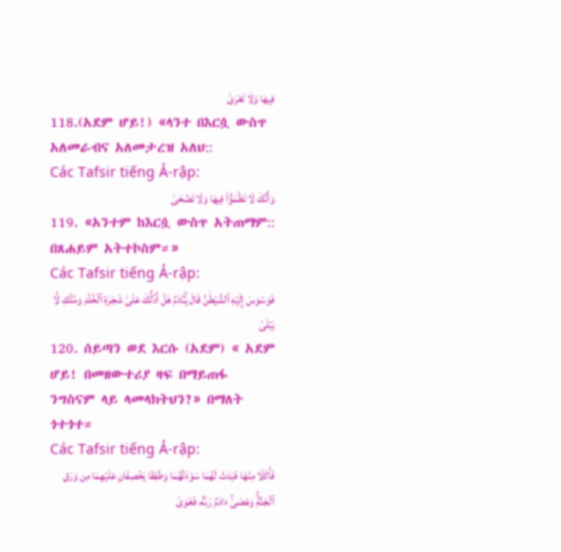فِيهَا وَلَا تَعۡرَىٰ
118.(አደም ሆይ!) «ላንተ በእርሷ ውስጥ አለመራብና አለመታረዝ አለህ::
Các Tafsir tiếng Ả-rập:
وَأَنَّكَ لَا تَظۡمَؤُاْ فِيهَا وَلَا تَضۡحَىٰ
119. «አንተም ከእርሷ ውስጥ አትጠማም:: በጸሐይም አትተኮስም።»
Các Tafsir tiếng Ả-rập:
فَوَسۡوَسَ إِلَيۡهِ ٱلشَّيۡطَٰنُ قَالَ يَٰٓـَٔادَمُ هَلۡ أَدُلُّكَ عَلَىٰ شَجَرَةِ ٱلۡخُلۡدِ وَمُلۡكٖ لَّا يَبۡلَىٰ
120. ሰይጣን ወደ እርሱ (አደም) « አደም ሆይ! በመዘውተሪያ ዛፍ በማይጠፋ ንግስናም ላይ ላመላክትህን?» በማለት ጎተጎተ።
Các Tafsir tiếng Ả-rập:
فَأَكَلَا مِنۡهَا فَبَدَتۡ لَهُمَا سَوۡءَٰتُهُمَا وَطَفِقَا يَخۡصِفَانِ عَلَيۡهِمَا مِن وَرَقِ ٱلۡجَنَّةِۚ وَعَصَىٰٓ ءَادَمُ رَبَّهُۥ فَغَوَىٰ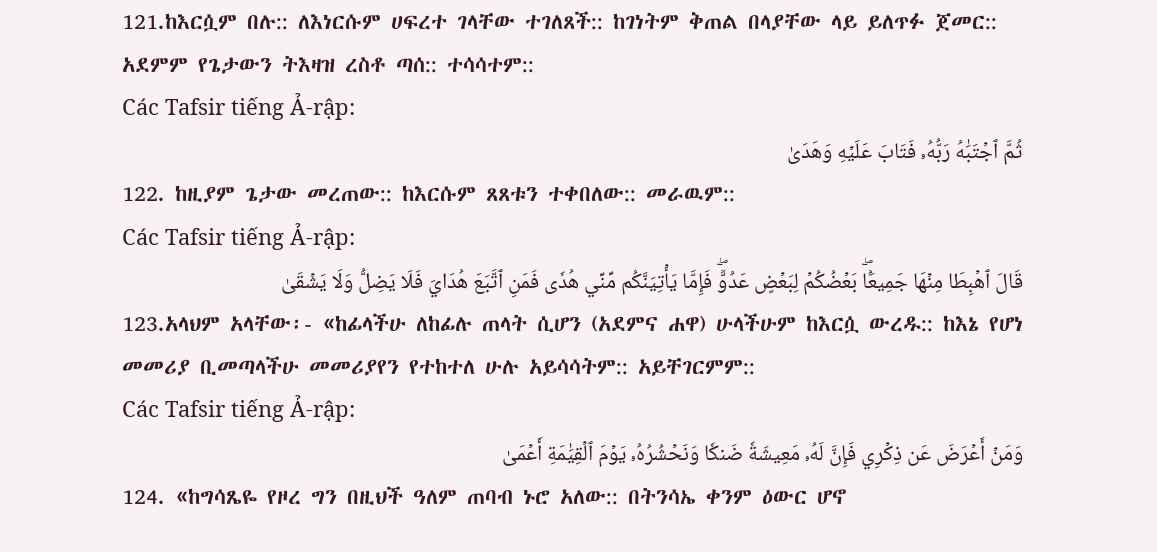121.ከእርሷም በሉ:: ለእነርሱም ሀፍረተ ገላቸው ተገለጸች:: ከገነትም ቅጠል በላያቸው ላይ ይለጥፉ ጀመር:: አደምም የጌታውን ትእዛዝ ረስቶ ጣሰ:: ተሳሳተም::
Các Tafsir tiếng Ả-rập:
ثُمَّ ٱجۡتَبَٰهُ رَبُّهُۥ فَتَابَ عَلَيۡهِ وَهَدَىٰ
122. ከዚያም ጌታው መረጠው:: ከእርሱም ጸጸቱን ተቀበለው:: መራዉም::
Các Tafsir tiếng Ả-rập:
قَالَ ٱهۡبِطَا مِنۡهَا جَمِيعَۢاۖ بَعۡضُكُمۡ لِبَعۡضٍ عَدُوّٞۖ فَإِمَّا يَأۡتِيَنَّكُم مِّنِّي هُدٗى فَمَنِ ٱتَّبَعَ هُدَايَ فَلَا يَضِلُّ وَلَا يَشۡقَىٰ
123.አላህም አላቸው፡- «ከፊላችሁ ለከፊሉ ጠላት ሲሆን (አደምና ሐዋ) ሁላችሁም ከእርሷ ውረዱ:: ከእኔ የሆነ መመሪያ ቢመጣላችሁ መመሪያየን የተከተለ ሁሉ አይሳሳትም:: አይቸገርምም::
Các Tafsir tiếng Ả-rập:
وَمَنۡ أَعۡرَضَ عَن ذِكۡرِي فَإِنَّ لَهُۥ مَعِيشَةٗ ضَنكٗا وَنَحۡشُرُهُۥ يَوۡمَ ٱلۡقِيَٰمَةِ أَعۡمَىٰ
124. «ከግሳጼዬ የዞረ ግን በዚህች ዓለም ጠባብ ኑሮ አለው:: በትንሳኤ ቀንም ዕውር ሆኖ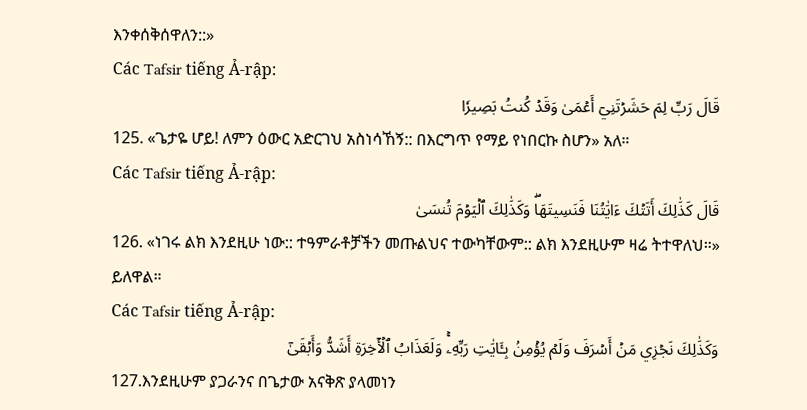እንቀሰቅሰዋለን::»
Các Tafsir tiếng Ả-rập:
قَالَ رَبِّ لِمَ حَشَرۡتَنِيٓ أَعۡمَىٰ وَقَدۡ كُنتُ بَصِيرٗا
125. «ጌታዬ ሆይ! ለምን ዕውር አድርገህ አስነሳኸኝ:: በእርግጥ የማይ የነበርኩ ስሆን» አለ።
Các Tafsir tiếng Ả-rập:
قَالَ كَذَٰلِكَ أَتَتۡكَ ءَايَٰتُنَا فَنَسِيتَهَاۖ وَكَذَٰلِكَ ٱلۡيَوۡمَ تُنسَىٰ
126. «ነገሩ ልክ እንደዚሁ ነው:: ተዓምራቶቻችን መጡልህና ተውካቸውም:: ልክ እንደዚሁም ዛሬ ትተዋለህ።» ይለዋል።
Các Tafsir tiếng Ả-rập:
وَكَذَٰلِكَ نَجۡزِي مَنۡ أَسۡرَفَ وَلَمۡ يُؤۡمِنۢ بِـَٔايَٰتِ رَبِّهِۦۚ وَلَعَذَابُ ٱلۡأٓخِرَةِ أَشَدُّ وَأَبۡقَىٰٓ
127.እንደዚሁም ያጋራንና በጌታው አናቅጽ ያላመነን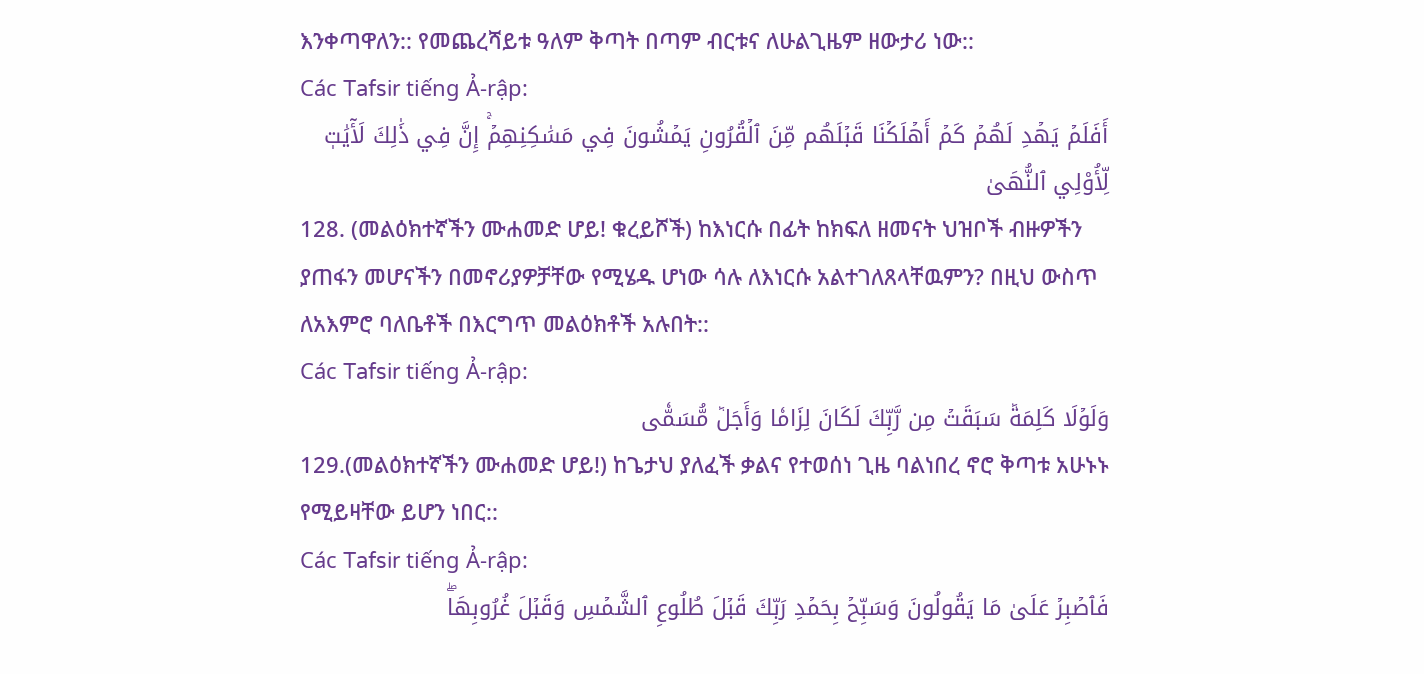እንቀጣዋለን:: የመጨረሻይቱ ዓለም ቅጣት በጣም ብርቱና ለሁልጊዜም ዘውታሪ ነው::
Các Tafsir tiếng Ả-rập:
أَفَلَمۡ يَهۡدِ لَهُمۡ كَمۡ أَهۡلَكۡنَا قَبۡلَهُم مِّنَ ٱلۡقُرُونِ يَمۡشُونَ فِي مَسَٰكِنِهِمۡۚ إِنَّ فِي ذَٰلِكَ لَأٓيَٰتٖ لِّأُوْلِي ٱلنُّهَىٰ
128. (መልዕክተኛችን ሙሐመድ ሆይ! ቁረይሾች) ከእነርሱ በፊት ከክፍለ ዘመናት ህዝቦች ብዙዎችን ያጠፋን መሆናችን በመኖሪያዎቻቸው የሚሄዱ ሆነው ሳሉ ለእነርሱ አልተገለጸላቸዉምን? በዚህ ውስጥ ለአእምሮ ባለቤቶች በእርግጥ መልዕክቶች አሉበት::
Các Tafsir tiếng Ả-rập:
وَلَوۡلَا كَلِمَةٞ سَبَقَتۡ مِن رَّبِّكَ لَكَانَ لِزَامٗا وَأَجَلٞ مُّسَمّٗى
129.(መልዕክተኛችን ሙሐመድ ሆይ!) ከጌታህ ያለፈች ቃልና የተወሰነ ጊዜ ባልነበረ ኖሮ ቅጣቱ አሁኑኑ የሚይዛቸው ይሆን ነበር::
Các Tafsir tiếng Ả-rập:
فَٱصۡبِرۡ عَلَىٰ مَا يَقُولُونَ وَسَبِّحۡ بِحَمۡدِ رَبِّكَ قَبۡلَ طُلُوعِ ٱلشَّمۡسِ وَقَبۡلَ غُرُوبِهَاۖ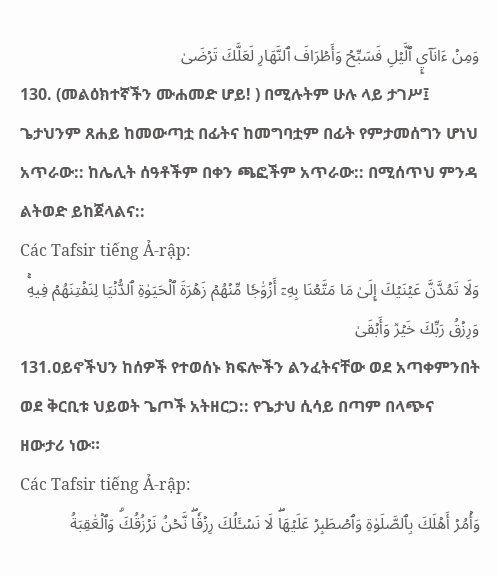وَمِنۡ ءَانَآيِٕ ٱلَّيۡلِ فَسَبِّحۡ وَأَطۡرَافَ ٱلنَّهَارِ لَعَلَّكَ تَرۡضَىٰ
130. (መልዕክተኛችን ሙሐመድ ሆይ! ) በሚሉትም ሁሉ ላይ ታገሥ፤ ጌታህንም ጸሐይ ከመውጣቷ በፊትና ከመግባቷም በፊት የምታመሰግን ሆነህ አጥራው:: ከሌሊት ሰዓቶችም በቀን ጫፎችም አጥራው:: በሚሰጥህ ምንዳ ልትወድ ይከጀላልና::
Các Tafsir tiếng Ả-rập:
وَلَا تَمُدَّنَّ عَيۡنَيۡكَ إِلَىٰ مَا مَتَّعۡنَا بِهِۦٓ أَزۡوَٰجٗا مِّنۡهُمۡ زَهۡرَةَ ٱلۡحَيَوٰةِ ٱلدُّنۡيَا لِنَفۡتِنَهُمۡ فِيهِۚ وَرِزۡقُ رَبِّكَ خَيۡرٞ وَأَبۡقَىٰ
131.ዐይኖችህን ከሰዎች የተወሰኑ ክፍሎችን ልንፈትናቸው ወደ አጣቀምንበት ወደ ቅርቢቱ ህይወት ጌጦች አትዘርጋ:: የጌታህ ሲሳይ በጣም በላጭና ዘውታሪ ነው።
Các Tafsir tiếng Ả-rập:
وَأۡمُرۡ أَهۡلَكَ بِٱلصَّلَوٰةِ وَٱصۡطَبِرۡ عَلَيۡهَاۖ لَا نَسۡـَٔلُكَ رِزۡقٗاۖ نَّحۡنُ نَرۡزُقُكَۗ وَٱلۡعَٰقِبَةُ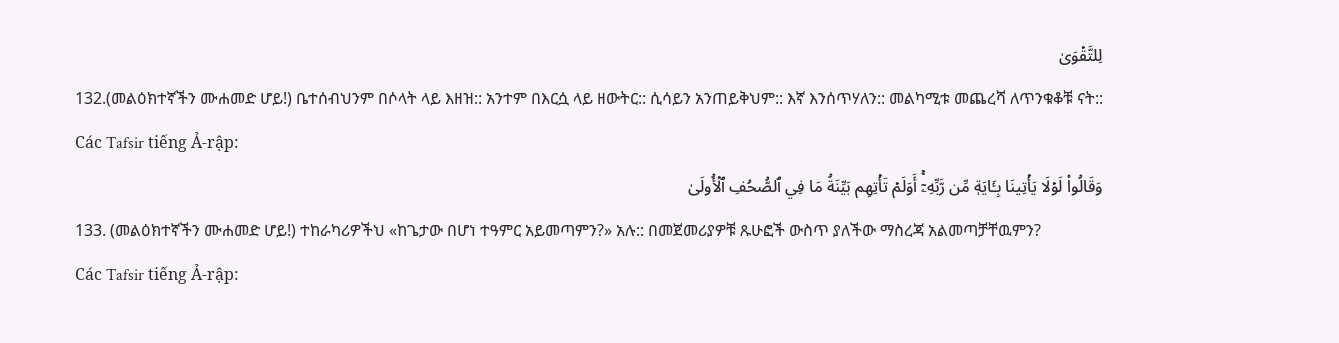لِلتَّقۡوَىٰ
132.(መልዕክተኛችን ሙሐመድ ሆይ!) ቤተሰብህንም በሶላት ላይ እዘዝ:: አንተም በእርሷ ላይ ዘውትር:: ሲሳይን አንጠይቅህም:: እኛ እንሰጥሃለን:: መልካሚቱ መጨረሻ ለጥንቁቆቹ ናት::
Các Tafsir tiếng Ả-rập:
وَقَالُواْ لَوۡلَا يَأۡتِينَا بِـَٔايَةٖ مِّن رَّبِّهِۦٓۚ أَوَلَمۡ تَأۡتِهِم بَيِّنَةُ مَا فِي ٱلصُّحُفِ ٱلۡأُولَىٰ
133. (መልዕክተኛችን ሙሐመድ ሆይ!) ተከራካሪዎችህ «ከጌታው በሆነ ተዓምር አይመጣምን?» አሉ:: በመጀመሪያዎቹ ጹሁፎች ውስጥ ያለችው ማስረጃ አልመጣቻቸዉምን?
Các Tafsir tiếng Ả-rập: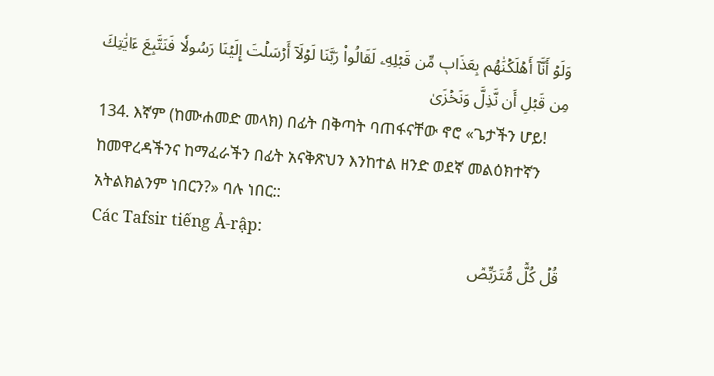وَلَوۡ أَنَّآ أَهۡلَكۡنَٰهُم بِعَذَابٖ مِّن قَبۡلِهِۦ لَقَالُواْ رَبَّنَا لَوۡلَآ أَرۡسَلۡتَ إِلَيۡنَا رَسُولٗا فَنَتَّبِعَ ءَايَٰتِكَ مِن قَبۡلِ أَن نَّذِلَّ وَنَخۡزَىٰ
134. እኛም (ከሙሐመድ መላክ) በፊት በቅጣት ባጠፋናቸው ኖሮ «ጌታችን ሆይ! ከመዋረዳችንና ከማፈራችን በፊት አናቅጽህን እንከተል ዘንድ ወደኛ መልዕክተኛን አትልክልንም ነበርን?» ባሉ ነበር::
Các Tafsir tiếng Ả-rập:
قُلۡ كُلّٞ مُّتَرَبِّصٞ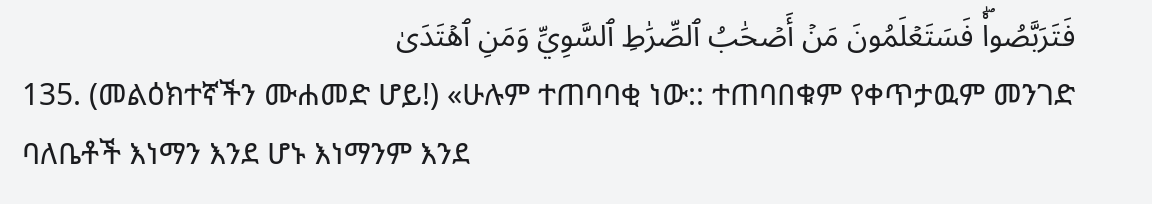فَتَرَبَّصُواْۖ فَسَتَعۡلَمُونَ مَنۡ أَصۡحَٰبُ ٱلصِّرَٰطِ ٱلسَّوِيِّ وَمَنِ ٱهۡتَدَىٰ
135. (መልዕክተኛችን ሙሐመድ ሆይ!) «ሁሉም ተጠባባቂ ነው:: ተጠባበቁም የቀጥታዉም መንገድ ባለቤቶች እነማን እንደ ሆኑ እነማንም እንደ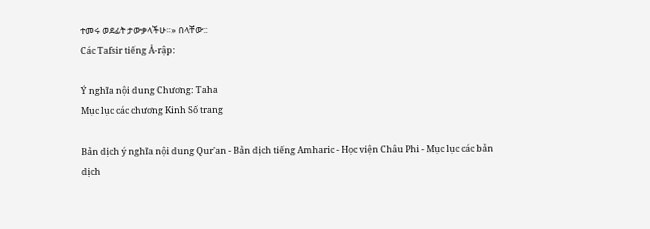ተመሩ ወደፊት ታውቃላችሁ።» በላቸው::
Các Tafsir tiếng Ả-rập:

Ý nghĩa nội dung Chương: Taha
Mục lục các chương Kinh Số trang

Bản dịch ý nghĩa nội dung Qur'an - Bản dịch tiếng Amharic - Học viện Châu Phi - Mục lục các bản dịch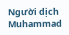Người dịch Muhammad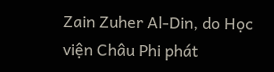Zain Zuher Al-Din, do Học viện Châu Phi phát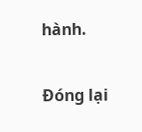hành.

Đóng lại